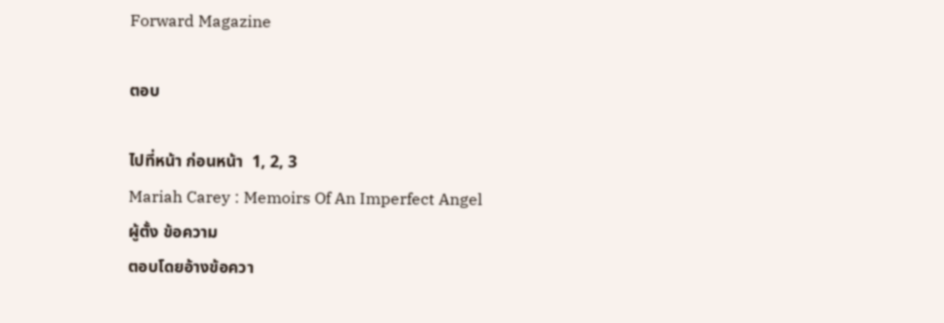Forward Magazine

ตอบ

ไปที่หน้า ก่อนหน้า  1, 2, 3
Mariah Carey : Memoirs Of An Imperfect Angel
ผู้ตั้ง ข้อความ
ตอบโดยอ้างข้อควา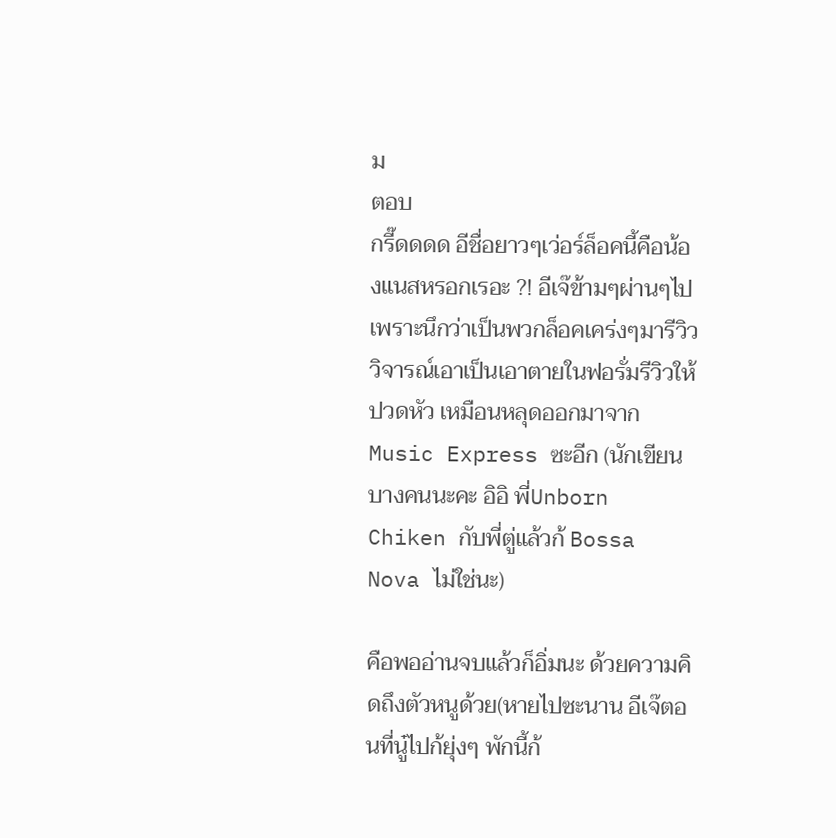ม
ตอบ
กรี๊ดดดด อีชื่อยาวๆเว่อร์ล็อคนี้คือน้องแนสหรอกเรอะ ?! อีเจ๊ข้ามๆผ่านๆไปเพราะนึกว่าเป็นพวกล็อคเคร่งๆมารีวิววิจารณ์เอาเป็นเอาตายในฟอรั่มรีวิวให้ปวดหัว เหมือนหลุดออกมาจาก Music Express ซะอีก (นักเขียนบางคนนะคะ อิอิ พี่Unborn Chiken กับพี่ตู่แล้วก้ Bossa Nova ไม่ใช่นะ)

คือพออ่านจบแล้วก็อิ่มนะ ด้วยความคิดถึงตัวหนูด้วย(หายไปซะนาน อีเจ๊ตอนที่นู๋ไปก้ยุ่งๆ พักนี้ก้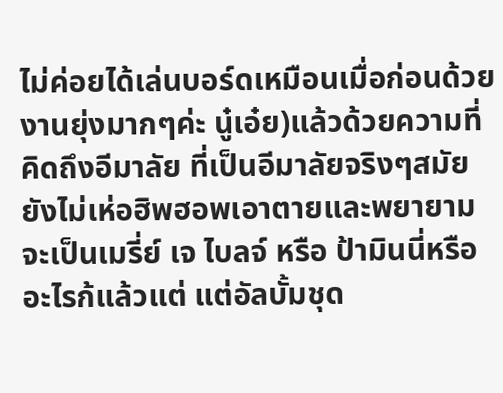ไม่ค่อยได้เล่นบอร์ดเหมือนเมื่อก่อนด้วย งานยุ่งมากๆค่ะ นู๋เอ๋ย)แล้วด้วยความที่คิดถึงอีมาลัย ที่เป็นอีมาลัยจริงๆสมัยยังไม่เห่อฮิพฮอพเอาตายและพยายามจะเป็นเมรี่ย์ เจ ไบลจ์ หรือ ป้ามินนี่หรืออะไรก้แล้วแต่ แต่อัลบั้มชุด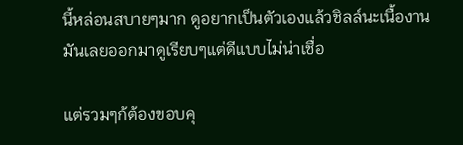นี้หล่อนสบายๆมาก ดูอยากเป็นตัวเองแล้วชิลล์นะเนื้องานมันเลยออกมาดูเรียบๆแต่ดีแบบไม่น่าเชื่อ

แต่รวมๆก้ต้องขอบคุ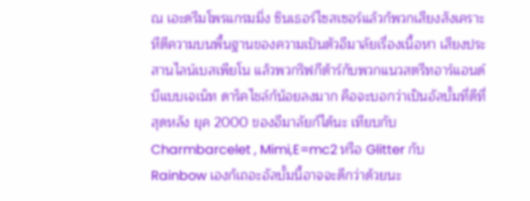ณ เอะดรีมโพรแกรมมิ่ง ซินเธอร์ไซสเซอร์แล้วก้พวกเสียงสังเคราะหืตีความบนพื้นฐานของความเป้นตัวอีมาลัยเรื่องเนื้อหา เสียงประสานไลน์เบสเพียโน แล้วพวกริฟกีต้าร์กับพวกแนวสตรีทอาร์แอนด์บีแบบเจเน็ท ดาร็คไชล์ก้น้อยลงมาก คือจะบอกว่าเป็นอัลบั้มที่ดีที่สุดหลัง ยุค 2000 ของอีมาลัยก้ได้นะ เทียบกับ Charmbarcelet , Mimi,E=mc2 หรือ Glitter กับ Rainbow เองก้เถอะอัลบั้มนี้อาจจะดีกว่าด้วยนะ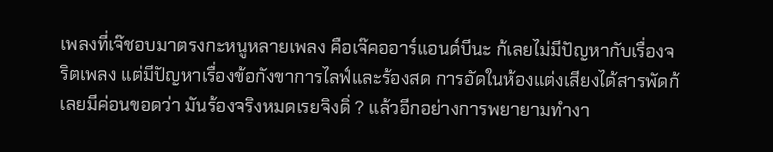เพลงที่เจ๊ชอบมาตรงกะหนูหลายเพลง คือเจ๊คออาร์แอนด์บีนะ ก้เลยไม่มีปัญหากับเรื่องจริตเพลง แต่มีปัญหาเรื่องข้อกังขาการไลฟ์และร้องสด การอัดในห้องแต่งเสียงได้สารพัดก้เลยมีค่อนขอดว่า มันร้องจริงหมดเรยจิงดิ่ ? แล้วอีกอย่างการพยายามทำงา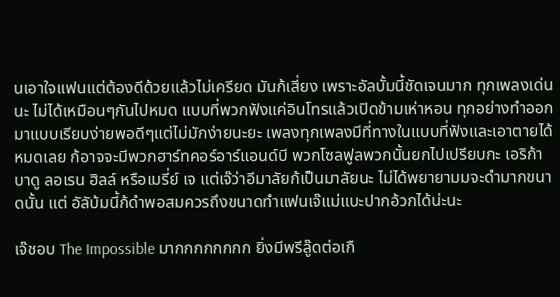นเอาใจเเฟนแต่ต้องดีด้วยแล้วไม่เครียด มันก้เสี่ยง เพราะอัลบั้มนี้ชัดเจนมาก ทุกเพลงเด่นนะ ไม่ได้เหมือนๆกันไปหมด แบบที่พวกฟังแค่อินโทรแล้วเปิดข้ามเห่าหอน ทุกอย่างทำออกมาแบบเรียบง่ายพอดีๆแต่ไม่มักง่ายนะยะ เพลงทุกเพลงมีที่ทางในแบบที่ฟังและเอาตายได้หมดเลย ก้อาจจะมีพวกฮาร์ทคอร์อาร์แอนด์บี พวกโซลฟูลพวกนั้นยกไปเปรียบกะ เอริก้า บาดู ลอเรน ฮิลล์ หรือเมรี่ย์ เจ แต่เจ๊ว่าอีมาลัยก้เป็นมาลัยนะ ไม่ได้พยายามมจะดำมากขนาดนั้น แต่ อัลับ้มนี้ก้ดำพอสมควรถึงขนาดทำแฟนเจ๊แม่แบะปากอ้วกได้น่ะนะ

เจ๊ชอบ The Impossible มากกกกกกกก ยิ่งมีพรีลู๊ดต่อเกื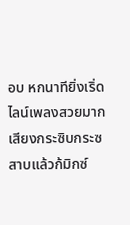อบ หกนาทียิ่งเริ่ด ไลน์เพลงสวยมาก เสียงกระซิบกระซสาบแล้วก้มิกซ์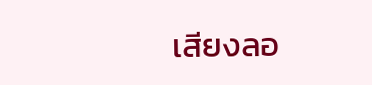เสียงลอ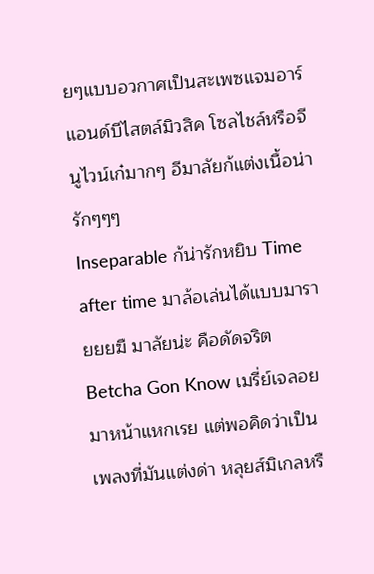ยๆแบบอวกาศเป็นสะเพซแจมอาร์แอนด์บีไสตล์มิวสิค โซลไชล์หรือจีนูไวน์เก๋มากๆ อีมาลัยก้แต่งเนื้อน่ารักๆๆๆ
Inseparable ก้น่ารักหยิบ Time after time มาล้อเล่นได้แบบมารายยยฆื มาลัยน่ะ คือดัดจริต
Betcha Gon Know เมรี่ย์เจลอยมาหน้าแหกเรย แต่พอคิดว่าเป็นเพลงที่มันแต่งด่า หลุยส์มิเกลหรื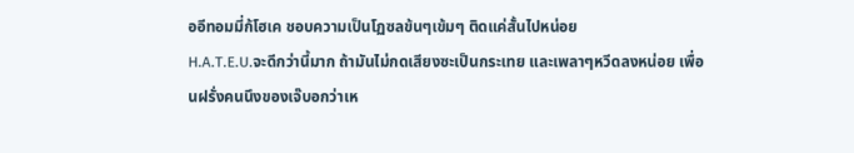ออีทอมมี่ก้โฮเค ชอบความเป็นโฏซลข้นๆเข้มๆ ติดแค่สั้นไปหน่อย
H.A.T.E.U.จะดีกว่านี้มาก ถ้ามันไม่กดเสียงซะเป็นกระเทย และเพลาๆหวีดลงหน่อย เพื่อนฝรั่งคนนึงของเจ๊บอกว่าเห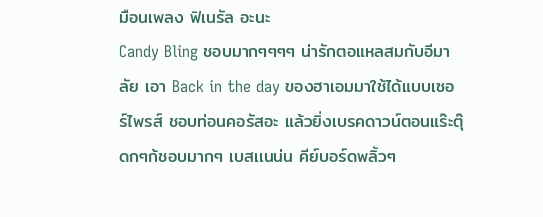มือนเพลง ฟิเนรัล อะนะ
Candy Bling ชอบมากๆๆๆๆ น่ารักตอแหลสมกับอีมาลัย เอา Back in the day ของฮาเอมมาใช้ได้แบบเซอร์ไพรส์ ชอบท่อนคอรัสอะ แล้วยิ่งเบรคดาวน์ตอนแร๊ะตุ๊ดกๆก้ชอบมากๆ เบสเเนน่น คีย์บอร์ดพลิ้วๆ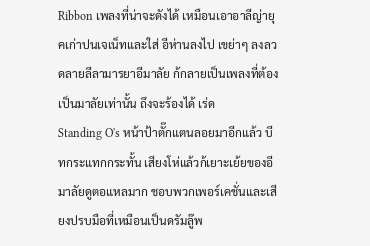Ribbon เพลงที่น่าจะดังได้ เหมือนเอาอาลีญ่ายุคเก่าปนเจเน็ทและใส่ อีห่านลงไป เขย่าๆ ลงลวดลายลีลามารยาอีมาลัย ก้กลายเป็นเพลงที่ต้องเป็นมาลัยเท่านั้น ถึงจะร้องได้ เร่ด
Standing O's หน้าป้าตั๊กแตนลอยมาอีกแล้ว บีทกระแทกกระทั้น เสียงโห่แล้วก้เยาะเย้ยของอีมาลัยดูตอแหลมาก ชอบพวกเพอร์เคชั่นและเสียงปรบมือที่เหมือนเป็นดรัมลู๊พ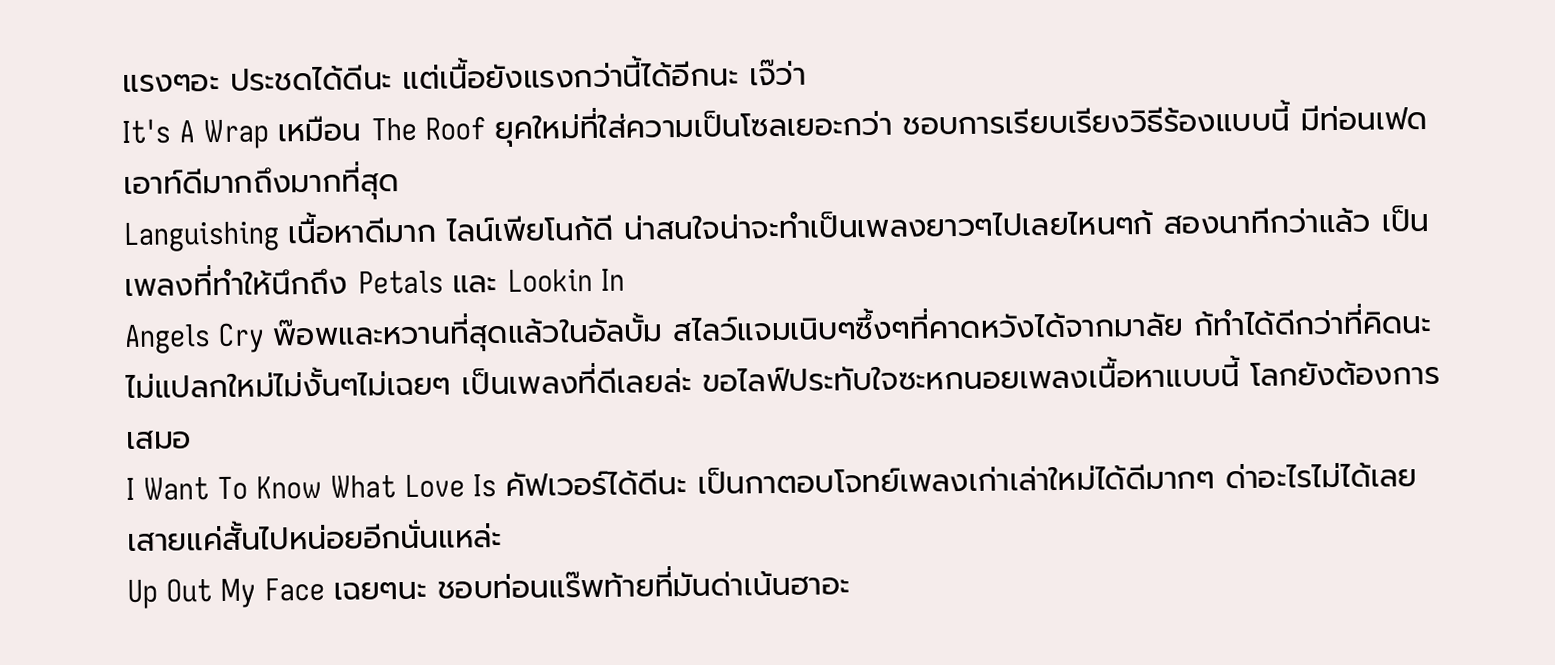แรงๆอะ ประชดได้ดีนะ แต่เนื้อยังแรงกว่านี้ได้อีกนะ เจ๊ว่า
It's A Wrap เหมือน The Roof ยุคใหม่ที่ใส่ความเป็นโซลเยอะกว่า ชอบการเรียบเรียงวิธีร้องแบบนี้ มีท่อนเฟดเอาท์ดีมากถึงมากที่สุด
Languishing เนื้อหาดีมาก ไลน์เพียโนก้ดี น่าสนใจน่าจะทำเป็นเพลงยาวๆไปเลยไหนๆก้ สองนาทีกว่าแล้ว เป็นเพลงที่ทำให้นึกถึง Petals และ Lookin In
Angels Cry พ๊อพและหวานที่สุดแล้วในอัลบั้ม สไลว์แจมเนิบๆซึ้งๆที่คาดหวังได้จากมาลัย ก้ทำได้ดีกว่าที่คิดนะไม่แปลกใหม่ไม่งั้นๆไม่เฉยๆ เป็นเพลงที่ดีเลยล่ะ ขอไลฟ์ประทับใจซะหกนอยเพลงเนื้อหาแบบนี้ โลกยังต้องการเสมอ
I Want To Know What Love Is คัฟเวอร์ได้ดีนะ เป็นกาตอบโจทย์เพลงเก่าเล่าใหม่ได้ดีมากๆ ด่าอะไรไม่ได้เลย เสายแค่สั้นไปหน่อยอีกนั่นแหล่ะ
Up Out My Face เฉยๆนะ ชอบท่อนแร๊พท้ายที่มันด่าเน้นฮาอะ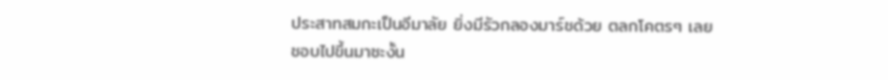ประสาทสมกะเป็นอีมาลัย ยิ่งมีรัวกลองมาร์ชด้วย ตลกโคตรๆ เลยชอบไปขึ้นมาซะงั้น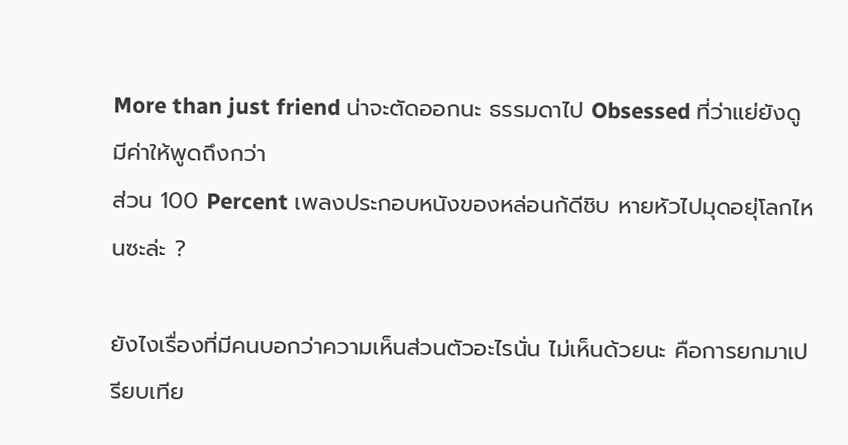More than just friend น่าจะตัดออกนะ ธรรมดาไป Obsessed ที่ว่าแย่ยังดูมีค่าให้พูดถึงกว่า
ส่วน 100 Percent เพลงประกอบหนังของหล่อนก้ดีชิบ หายหัวไปมุดอยุ่โลกไหนซะล่ะ ?

ยังไงเรื่องที่มีคนบอกว่าความเห็นส่วนตัวอะไรนั่น ไม่เห็นด้วยนะ คือการยกมาเปรียบเทีย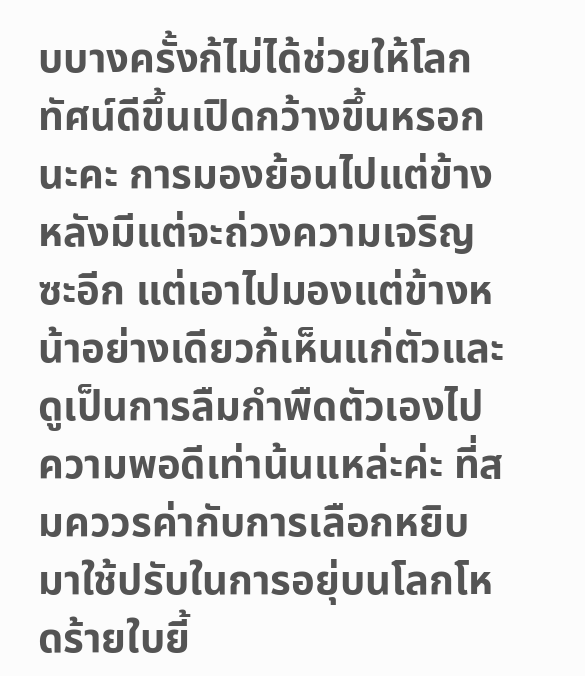บบางครั้งก้ไม่ได้ช่วยให้โลกทัศน์ดีขึ้นเปิดกว้างขึ้นหรอกนะคะ การมองย้อนไปแต่ข้างหลังมีแต่จะถ่วงความเจริญซะอีก แต่เอาไปมองแต่ข้างหน้าอย่างเดียวก้เห็นแก่ตัวและดูเป็นการลืมกำพืดตัวเองไป ความพอดีเท่าน้นแหล่ะค่ะ ที่สมคววรค่ากับการเลือกหยิบมาใช้ปรับในการอยุ่บนโลกโหดร้ายใบยี้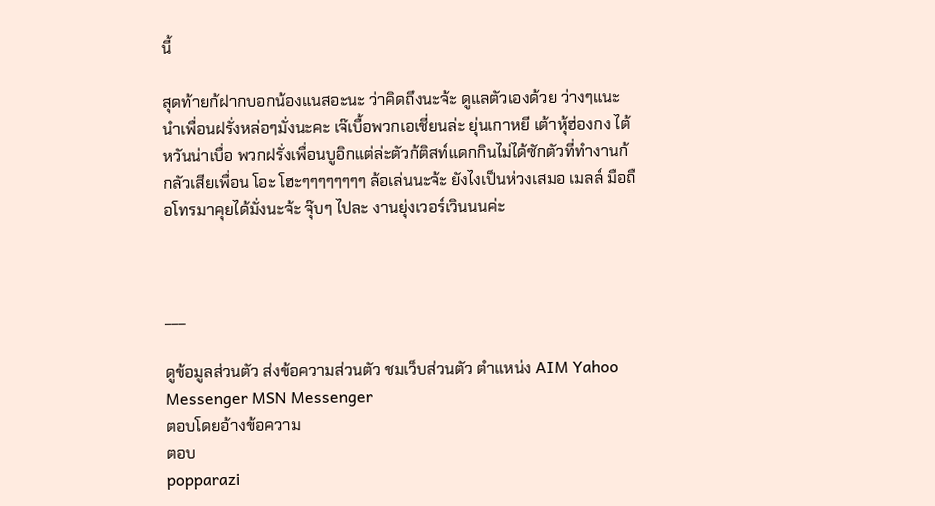นี้

สุดท้ายก้ฝากบอกน้องแนสอะนะ ว่าคิดถึงนะจ้ะ ดูแลตัวเองด้วย ว่างๆแนะนำเพื่อนฝรั่งหล่อๆมั่งนะคะ เจ๊เบื้อพวกเอเชี่ยนล่ะ ยุ่นเกาหยี เต้าหุ้ฮ่องกง ไต้หวันน่าเบื่อ พวกฝรั่งเพื่อนบูอิกแต่ล่ะตัวก้ติสท์แดกกินไม่ได้ซักตัวที่ทำงานก้กลัวเสียเพื่อน โอะ โฮะๆๆๆๆๆๆๆๆ ล้อเล่นนะจ้ะ ยังไงเป็นห่วงเสมอ เมลล์ มือถือโทรมาคุยได้มั่งนะจ้ะ จุ๊บๆ ไปละ งานยุ่งเวอร์เวินนนค่ะ



___

ดูข้อมูลส่วนตัว ส่งข้อความส่วนตัว ชมเว็บส่วนตัว ตำแหน่ง AIM Yahoo Messenger MSN Messenger
ตอบโดยอ้างข้อความ
ตอบ
popparazi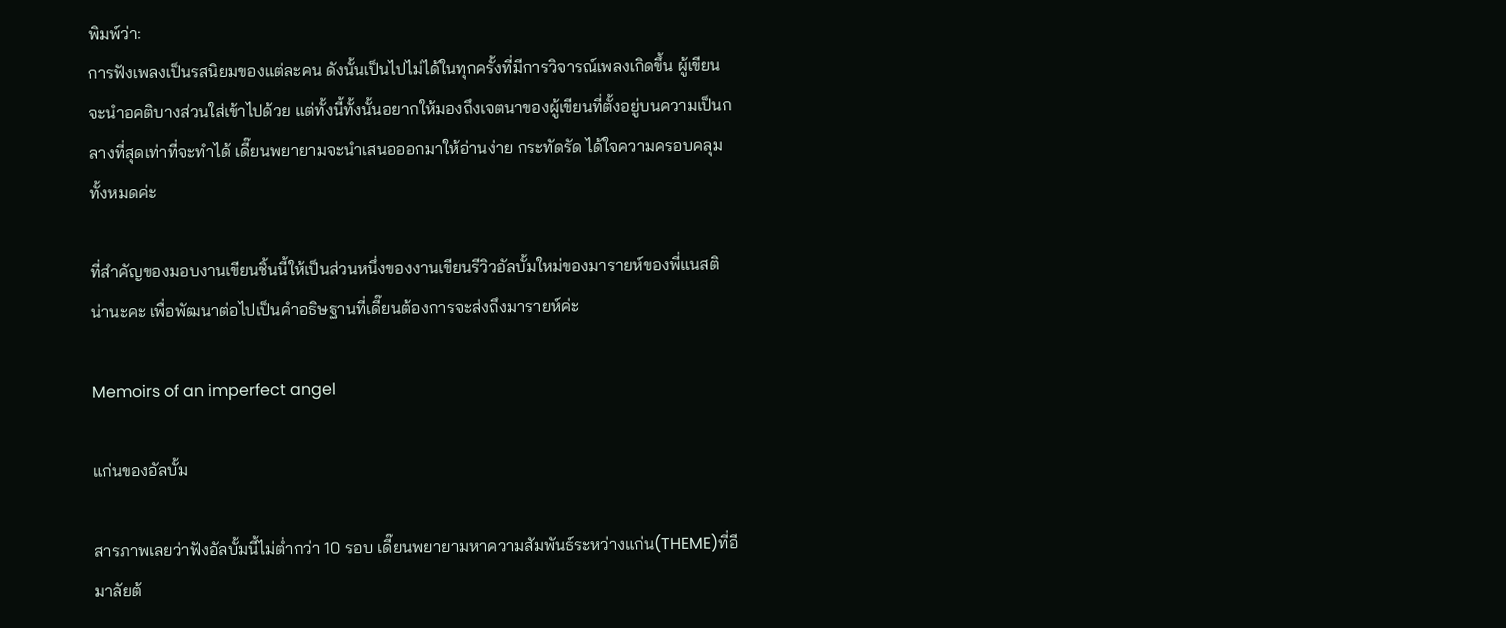พิมพ์ว่า:
การฟังเพลงเป็นรสนิยมของแต่ละคน ดังนั้นเป็นไปไม่ได้ในทุกครั้งที่มีการวิจารณ์เพลงเกิดขึ้น ผู้เขียนจะนำอคติบางส่วนใส่เข้าไปด้วย แต่ทั้งนี้ทั้งนั้นอยากให้มองถึงเจตนาของผู้เขียนที่ตั้งอยู่บนความเป็นกลางที่สุดเท่าที่จะทำได้ เดี๊ยนพยายามจะนำเสนอออกมาให้อ่านง่าย กระทัดรัด ได้ใจความครอบคลุมทั้งหมดค่ะ

ที่สำคัญของมอบงานเขียนชิ้นนี้ให้เป็นส่วนหนึ่งของงานเขียนรีวิวอัลบั้มใหม่ของมารายห์ของพี่แนสติน่านะคะ เพื่อพัฒนาต่อไปเป็นคำอธิษฐานที่เดี๊ยนต้องการจะส่งถึงมารายห์ค่ะ

Memoirs of an imperfect angel

แก่นของอัลบั้ม

สารภาพเลยว่าฟังอัลบั้มนี้ไม่ต่ำกว่า 10 รอบ เดี๊ยนพยายามหาความสัมพันธ์ระหว่างแก่น(THEME)ที่อีมาลัยต้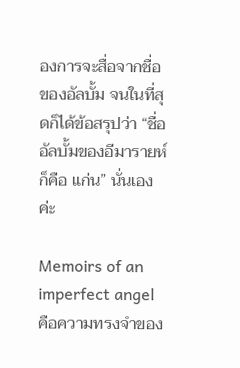องการจะสื่อจากชื่อของอัลบั้ม จนในที่สุดก็ได้ข้อสรุปว่า “ชื่ออัลบั้มของอีมารายห์ก็คือ แก่น” นั่นเองค่ะ

Memoirs of an imperfect angel คือความทรงจำของ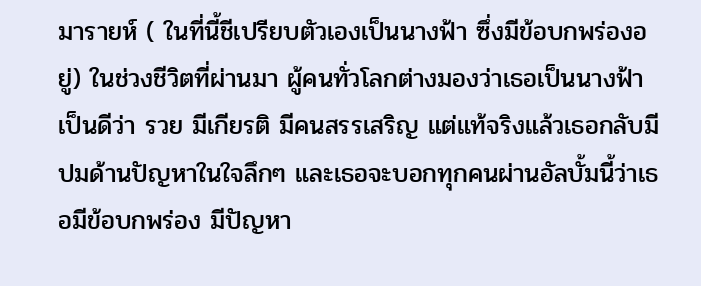มารายห์ ( ในที่นี้ชีเปรียบตัวเองเป็นนางฟ้า ซึ่งมีข้อบกพร่องอยู่) ในช่วงชีวิตที่ผ่านมา ผู้คนทั่วโลกต่างมองว่าเธอเป็นนางฟ้า เป็นดีว่า รวย มีเกียรติ มีคนสรรเสริญ แต่แท้จริงแล้วเธอกลับมีปมด้านปัญหาในใจลึกๆ และเธอจะบอกทุกคนผ่านอัลบั้มนี้ว่าเธอมีข้อบกพร่อง มีปัญหา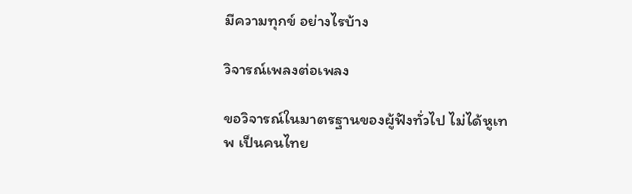มีความทุกข์ อย่างไรบ้าง

วิจารณ์เพลงต่อเพลง

ขอวิจารณ์ในมาตรฐานของผู้ฟังทั่วไป ไม่ได้หูเทพ เป็นคนไทย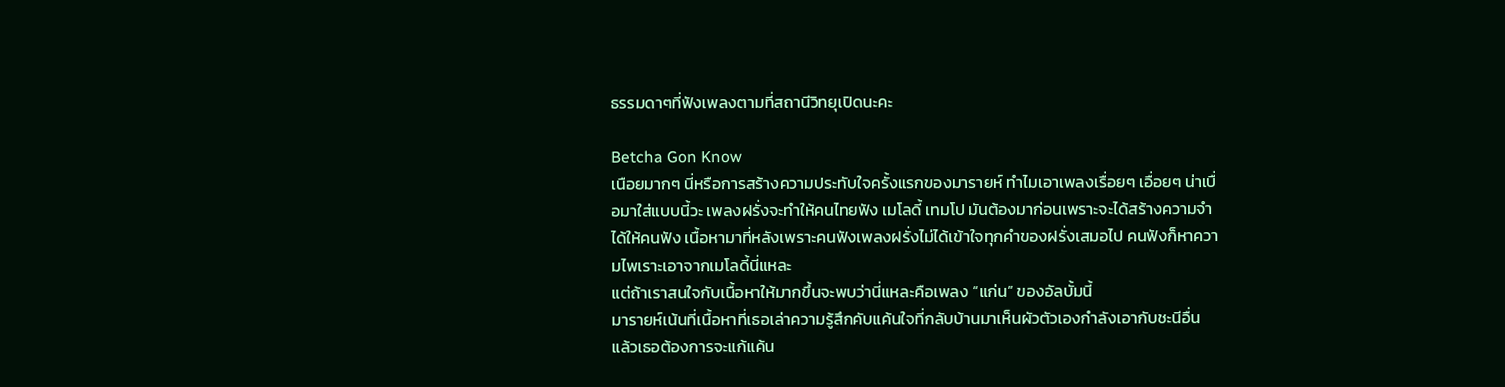ธรรมดาๆที่ฟังเพลงตามที่สถานีวิทยุเปิดนะคะ

Betcha Gon Know
เนือยมากๆ นี่หรือการสร้างความประทับใจครั้งแรกของมารายห์ ทำไมเอาเพลงเรื่อยๆ เอื่อยๆ น่าเบื่อมาใส่แบบนี้วะ เพลงฝรั่งจะทำให้คนไทยฟัง เมโลดี้ เทมโป มันต้องมาก่อนเพราะจะได้สร้างความจำได้ให้คนฟัง เนื้อหามาที่หลังเพราะคนฟังเพลงฝรั่งไม่ได้เข้าใจทุกคำของฝรั่งเสมอไป คนฟังก็หาความไพเราะเอาจากเมโลดี้นี่แหละ
แต่ถ้าเราสนใจกับเนื้อหาให้มากขึ้นจะพบว่านี่แหละคือเพลง “แก่น” ของอัลบั้มนี้
มารายห์เน้นที่เนื้อหาที่เธอเล่าความรู้สึกคับแค้นใจที่กลับบ้านมาเห็นผัวตัวเองกำลังเอากับชะนีอื่น แล้วเธอต้องการจะแก้แค้น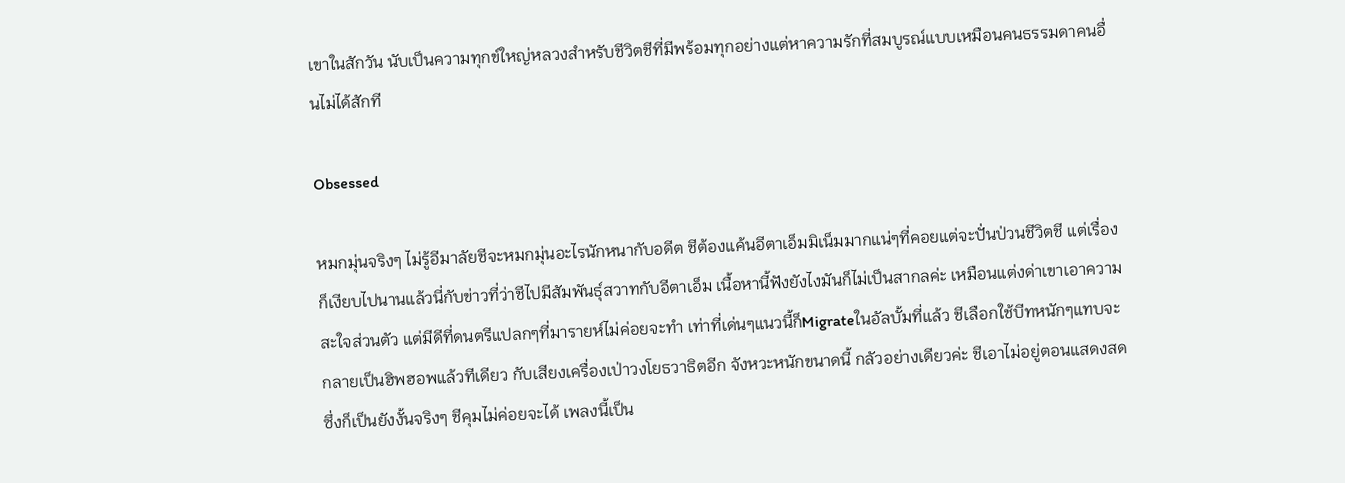เขาในสักวัน นับเป็นความทุกข์ใหญ่หลวงสำหรับชีวิตชีที่มีพร้อมทุกอย่างแต่หาความรักที่สมบูรณ์แบบเหมือนคนธรรมดาคนอื่นไม่ได้สักที

Obsessed

หมกมุ่นจริงๆ ไม่รู้อีมาลัยชีจะหมกมุ่นอะไรนักหนากับอดีต ชีต้องแค้นอีตาเอ็มมิเน็มมากแน่ๆที่คอยแต่จะปั่นป่วนชีวิตชี แต่เรื่องก็เงียบไปนานแล้วนี่กับข่าวที่ว่าชีไปมีสัมพันธุ์สวาทกับอีตาเอ็ม เนื้อหานี้ฟังยังไงมันก็ไม่เป็นสากลค่ะ เหมือนแต่งด่าเขาเอาความสะใจส่วนตัว แต่มีดีที่ดนตรีแปลกๆที่มารายห์ไม่ค่อยจะทำ เท่าที่เด่นๆแนวนี้ก็Migrateในอัลบั้มที่แล้ว ชีเลือกใช้บีทหนักๆแทบจะกลายเป็นฮิพฮอพแล้วทีเดียว กับเสียงเครื่องเป่าวงโยธวาธิตอีก จังหวะหนักขนาดนี้ กลัวอย่างเดียวค่ะ ชีเอาไม่อยู่ตอนแสดงสด ซึ่งก็เป็นยังงั้นจริงๆ ชีคุมไม่ค่อยจะได้ เพลงนี้เป็น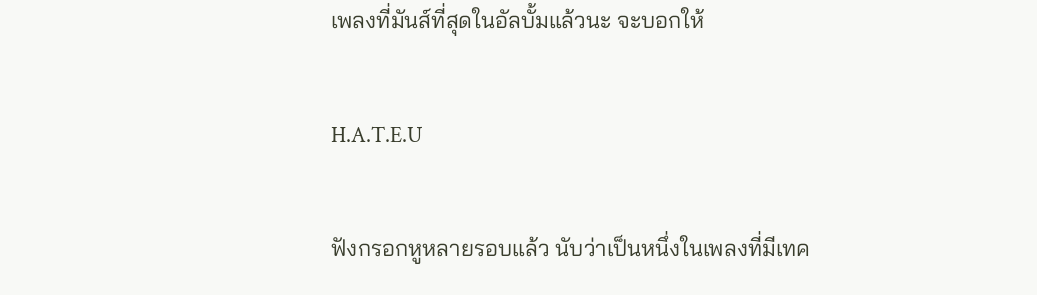เพลงที่มันส์ที่สุดในอัลบั้มแล้วนะ จะบอกให้

H.A.T.E.U

ฟังกรอกหูหลายรอบแล้ว นับว่าเป็นหนึ่งในเพลงที่มีเทค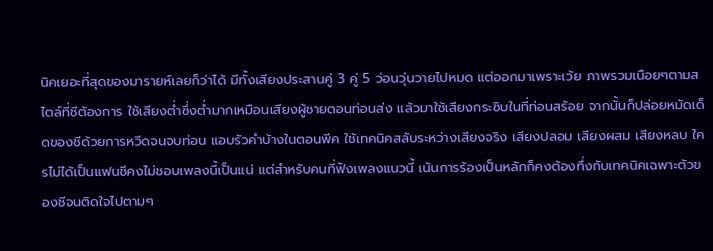นิคเยอะที่สุดของมารายห์เลยก็ว่าได้ มีทั้งเสียงประสานคู่ 3 คู่ 5 ว่อนวุ่นวายไปหมด แต่ออกมาเพราะเว้ย ภาพรวมเนือยๆตามสไตล์ที่ชีต้องการ ใช้เสียงต่ำซึ่งต่ำมากเหมือนเสียงผู้ชายตอนท่อนส่ง แล้วมาใช้เสียงกระซิบในที่ท่อนสร้อย จากนั้นก็ปล่อยหมัดเด็ดของชีด้วยการหวีดจนจบท่อน แอบรัวคำบ้างในตอนพีค ใช้เทคนิคสลับระหว่างเสียงจริง เสียงปลอม เสียงผสม เสียงหลบ ใครไม่ได้เป็นแฟนชีคงไม่ชอบเพลงนี้เป็นแน่ แต่สำหรับคนที่ฟังเพลงแนวนี้ เน้นการร้องเป็นหลักก็คงต้องทึ่งกับเทคนิคเฉพาะตัวของชีจนติดใจไปตามๆ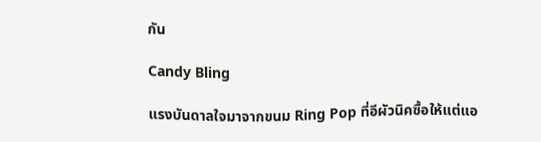กัน

Candy Bling

แรงบันดาลใจมาจากขนม Ring Pop ที่อีผัวนิคซื้อให้แต่แอ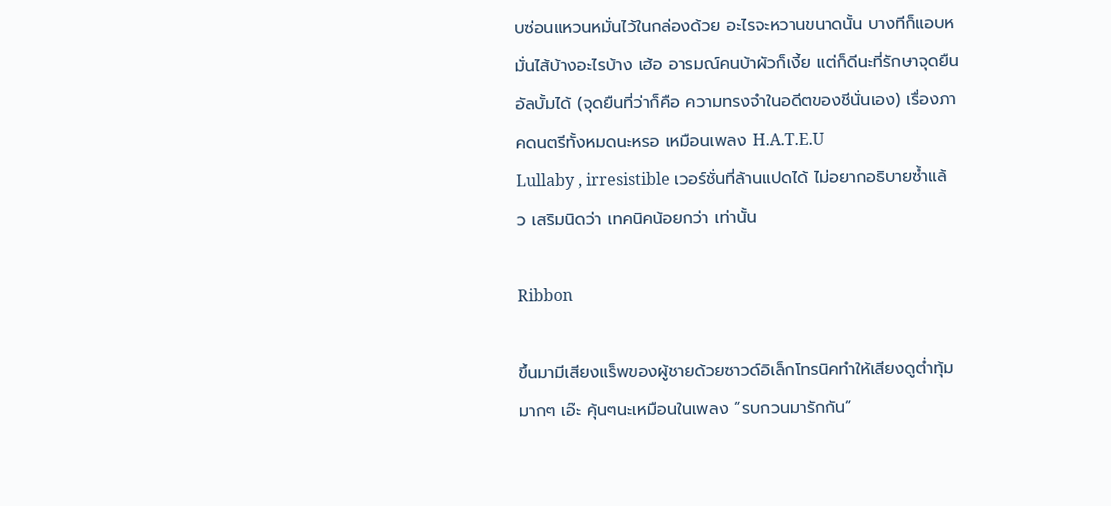บซ่อนแหวนหมั่นไว้ในกล่องด้วย อะไรจะหวานขนาดนั้น บางทีก็แอบหมั่นไส้บ้างอะไรบ้าง เฮ้อ อารมณ์คนบ้าผัวก็เงี้ย แต่ก็ดีนะที่รักษาจุดยืนอัลบั้มได้ (จุดยืนที่ว่าก็คือ ความทรงจำในอดีตของชีนั่นเอง) เรื่องภาคดนตรีทั้งหมดนะหรอ เหมือนเพลง H.A.T.E.U
Lullaby , irresistible เวอร์ชั่นที่ล้านแปดได้ ไม่อยากอธิบายซ้ำแล้ว เสริมนิดว่า เทคนิคน้อยกว่า เท่านั้น

Ribbon

ขึ้นมามีเสียงแร็พของผู้ชายด้วยซาวด์อิเล็กโทรนิคทำให้เสียงดูต่ำทุ้มมากๆ เอ๊ะ คุ้นๆนะเหมือนในเพลง “รบกวนมารักกัน”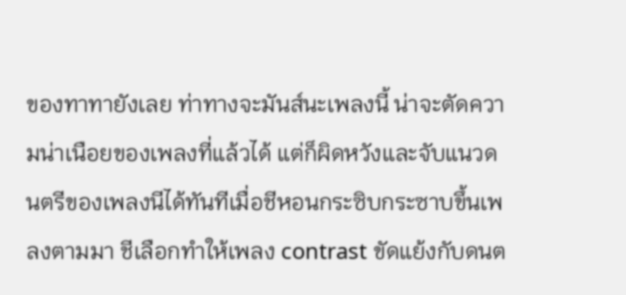ของทาทายังเลย ท่าทางจะมันส์นะเพลงนี้ น่าจะตัดความน่าเนือยของเพลงที่แล้วได้ แต่ก็ผิดหวังและจับแนวดนตรีของเพลงนีได้ทันทีเมื่อชีหอนกระซิบกระซาบขึ้นเพลงตามมา ชีเลือกทำให้เพลง contrast ขัดแย้งกับดนต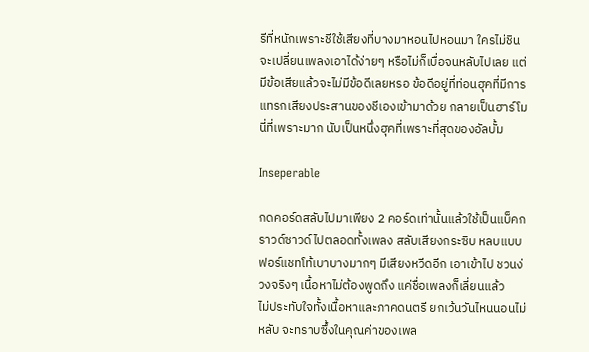รีที่หนักเพราะชีใช้เสียงที่บางมาหอนไปหอนมา ใครไม่ชินจะเปลี่ยนเพลงเอาได้ง่ายๆ หรือไม่ก็เบื่อจนหลับไปเลย แต่มีข้อเสียแล้วจะไม่มีข้อดีเลยหรอ ข้อดีอยู่ที่ท่อนฮุคที่มีการแทรกเสียงประสานของชีเองเข้ามาด้วย กลายเป็นฮาร์โมนี่ที่เพราะมาก นับเป็นหนึ่งฮุคที่เพราะที่สุดของอัลบั้ม

Inseperable

กดคอร์ดสลับไปมาเพียง 2 คอร์ดเท่านั้นแล้วใช้เป็นแบ็คกราวด์ซาวด์ไปตลอดทั้งเพลง สลับเสียงกระซิบ หลบแบบฟอร์แชทโท้เบาบางมากๆ มีเสียงหวีดอีก เอาเข้าไป ชวนง่วงจริงๆ เนื้อหาไม่ต้องพูดถึง แค่ชื่อเพลงก็เลี่ยนแล้ว
ไม่ประทับใจทั้งเนื้อหาและภาคดนตรี ยกเว้นวันไหนนอนไม่หลับ จะทราบซึ้งในคุณค่าของเพล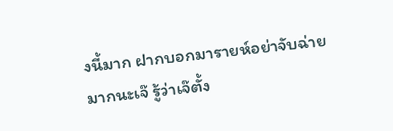งนี้มาก ฝากบอกมารายห์อย่าจับฉ่ายมากนะเจ๊ รู้ว่าเจ๊ตั้ง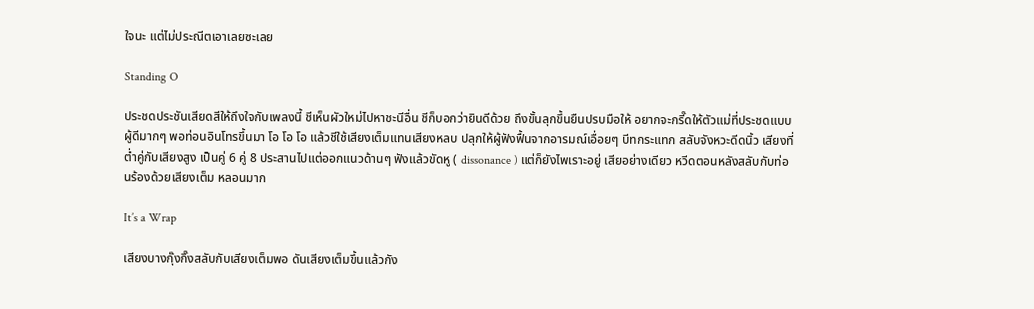ใจนะ แต่ไม่ประณีตเอาเลยซะเลย

Standing O

ประชดประชันเสียดสีให้ถึงใจกับเพลงนี้ ชีเห็นผัวใหม่ไปหาชะนีอื่น ชีก็บอกว่ายินดีด้วย ถึงขั้นลุกขึ้นยืนปรบมือให้ อยากจะกรี๊ดให้ตัวแม่ที่ประชดแบบผู้ดีมากๆ พอท่อนอินโทรขึ้นมา โอ โอ โอ แล้วชีใช้เสียงเต็มแทนเสียงหลบ ปลุกให้ผู้ฟังฟื้นจากอารมณ์เอื่อยๆ บีทกระแทก สลับจังหวะดีดนิ้ว เสียงที่ต่ำคู่กับเสียงสูง เป็นคู่ 6 คู่ 8 ประสานไปแต่ออกแนวด้านๆ ฟังแล้วขัดหู ( dissonance ) แต่ก็ยังไพเราะอยู่ เสียอย่างเดียว หวีดตอนหลังสลับกับท่อนร้องด้วยเสียงเต็ม หลอนมาก

It’s a Wrap

เสียงบางกุ๊งกิ๊งสลับกับเสียงเต็มพอ ดันเสียงเต็มขึ้นแล้วกัง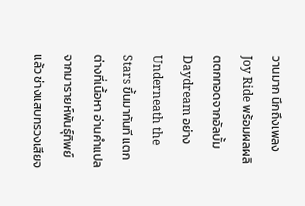วานมาก นึกถึงเพลง Joy Ride พร้อมผลผลิตตกทอดจากอัลบั้ม Daydream อย่าง Underneath the Stars ขึ้นมาทันที แตกต่างที่เนื้อหา อ่านคำแปลจากมารายห์พันธุ์ทิพย์แล้ว ช่างแสบทรวงเสียจ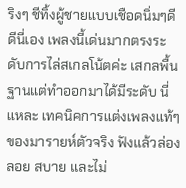ริงๆ ชีทิ้งผู้ชายแบบเชือดนิ่มๆดีดีนี่เอง เพลงนี้เด่นมากตรงระดับการไล่สเกลโน้ตค่ะ เสกลพื้นฐานแต่ทำออกมาได้มีระดับ นี่แหละ เทคนิคการแต่งเพลงแท้ๆของมารายห์ตัวจริง ฟังแล้วล่องลอย สบาย และไม่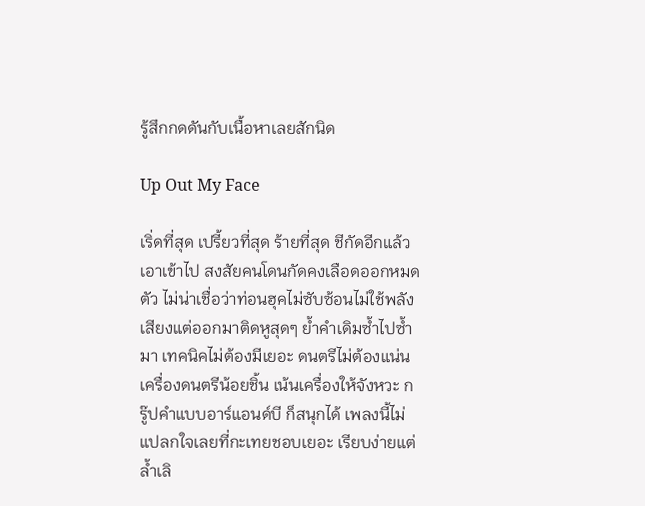รู้สึกกดดันกับเนื้อหาเลยสักนิด

Up Out My Face

เริ่ดที่สุด เปรี้ยวที่สุด ร้ายที่สุด ชีกัดอีกแล้ว เอาเข้าไป สงสัยคนโดนกัดคงเลือดออกหมดตัว ไม่น่าเชื่อว่าท่อนฮุคไม่ซับซ้อนไม่ใช้พลังเสียงแต่ออกมาติดหูสุดๆ ย้ำคำเดิมซ้ำไปซ้ำมา เทคนิคไม่ต้องมีเยอะ ดนตรีไม่ต้องแน่น เครื่องดนตรีน้อยชิ้น เน้นเครื่องให้จังหวะ กรู๊ปคำแบบอาร์แอนด์บี ก็สนุกได้ เพลงนี้ไม่แปลกใจเลยที่กะเทยชอบเยอะ เรียบง่ายแต่ล้ำเลิ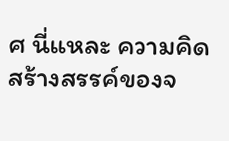ศ นี่แหละ ความคิดสร้างสรรค์ของจ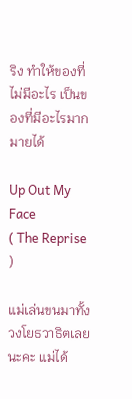ริง ทำให้ของที่ไม่มีอะไร เป็นของที่มีอะไรมากมายได้

Up Out My Face
( The Reprise )

แม่เล่นขนมาทั้งวงโยธวาธิตเลยนะคะ แม่ได้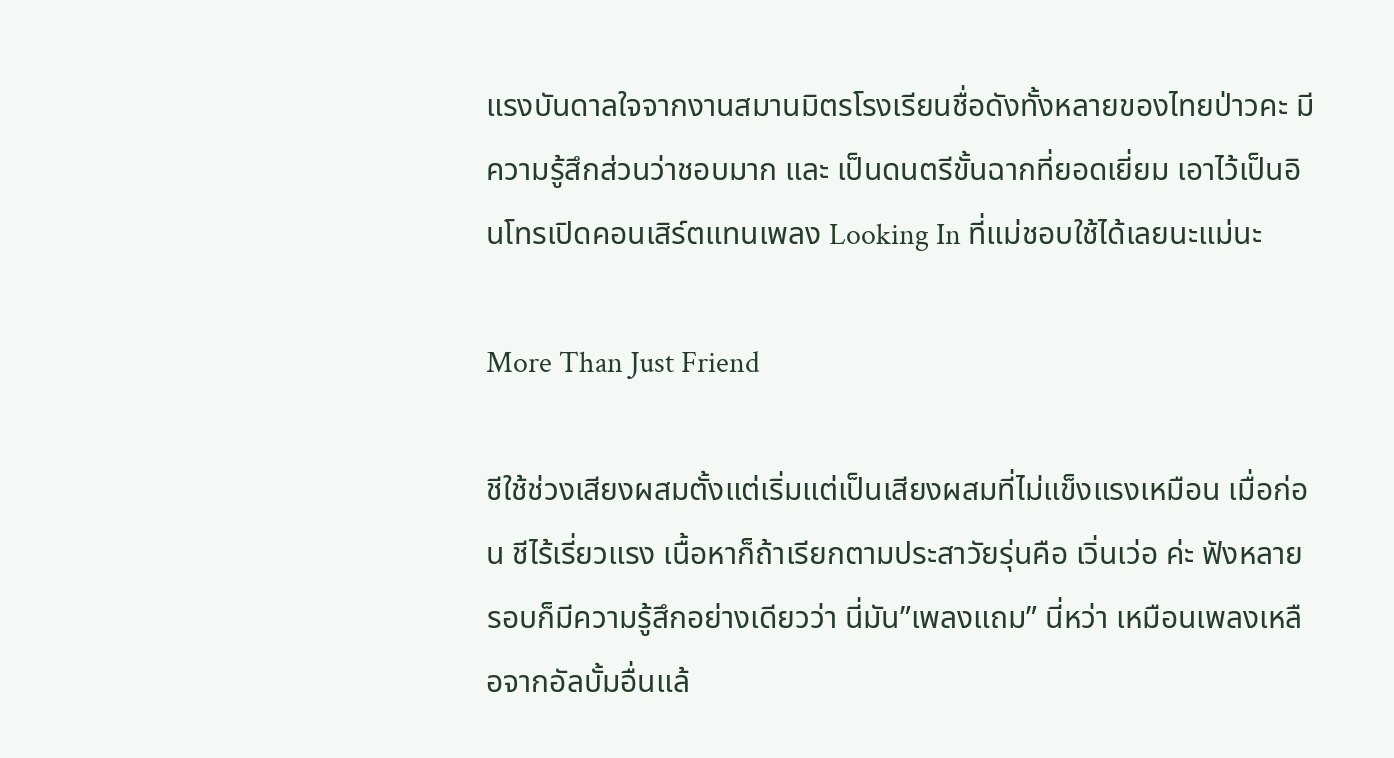แรงบันดาลใจจากงานสมานมิตรโรงเรียนชื่อดังทั้งหลายของไทยป่าวคะ มีความรู้สึกส่วนว่าชอบมาก และ เป็นดนตรีขั้นฉากที่ยอดเยี่ยม เอาไว้เป็นอินโทรเปิดคอนเสิร์ตแทนเพลง Looking In ที่แม่ชอบใช้ได้เลยนะแม่นะ

More Than Just Friend

ชีใช้ช่วงเสียงผสมตั้งแต่เริ่มแต่เป็นเสียงผสมที่ไม่แข็งแรงเหมือน เมื่อก่อน ชีไร้เรี่ยวแรง เนื้อหาก็ถ้าเรียกตามประสาวัยรุ่นคือ เวิ่นเว่อ ค่ะ ฟังหลายรอบก็มีความรู้สึกอย่างเดียวว่า นี่มัน”เพลงแถม” นี่หว่า เหมือนเพลงเหลือจากอัลบั้มอื่นแล้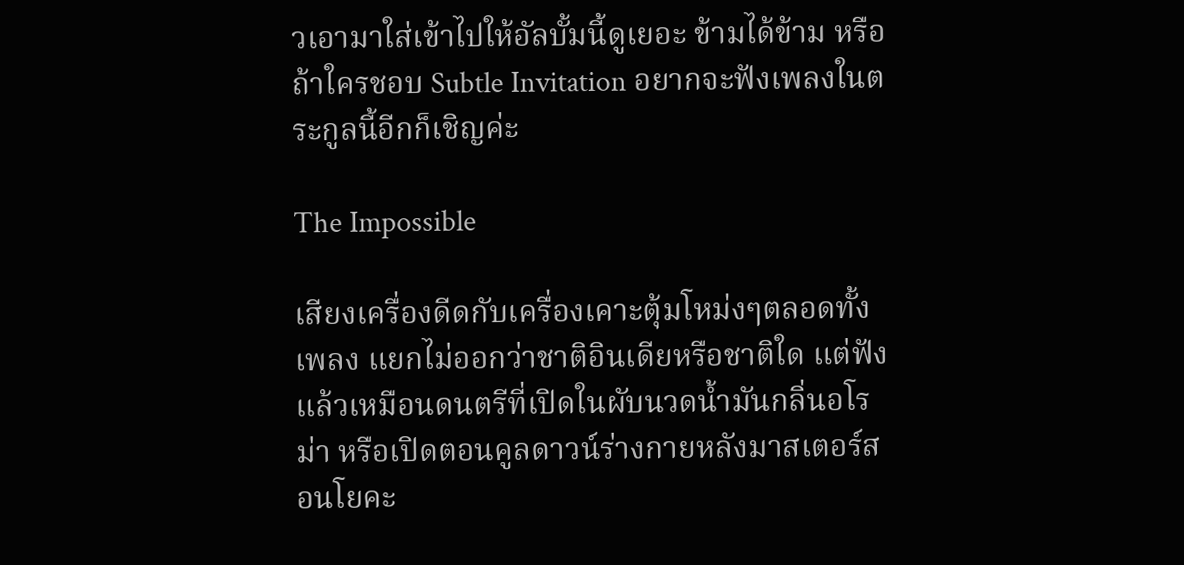วเอามาใส่เข้าไปให้อัลบั้มนี้ดูเยอะ ข้ามได้ข้าม หรือถ้าใครชอบ Subtle Invitation อยากจะฟังเพลงในตระกูลนี้อีกก็เชิญค่ะ

The Impossible

เสียงเครื่องดีดกับเครื่องเคาะตุ้มโหม่งๆตลอดทั้งเพลง แยกไม่ออกว่าชาติอินเดียหรือชาติใด แต่ฟังแล้วเหมือนดนตรีที่เปิดในผับนวดน้ำมันกลิ่นอโรม่า หรือเปิดตอนคูลดาวน์ร่างกายหลังมาสเตอร์สอนโยคะ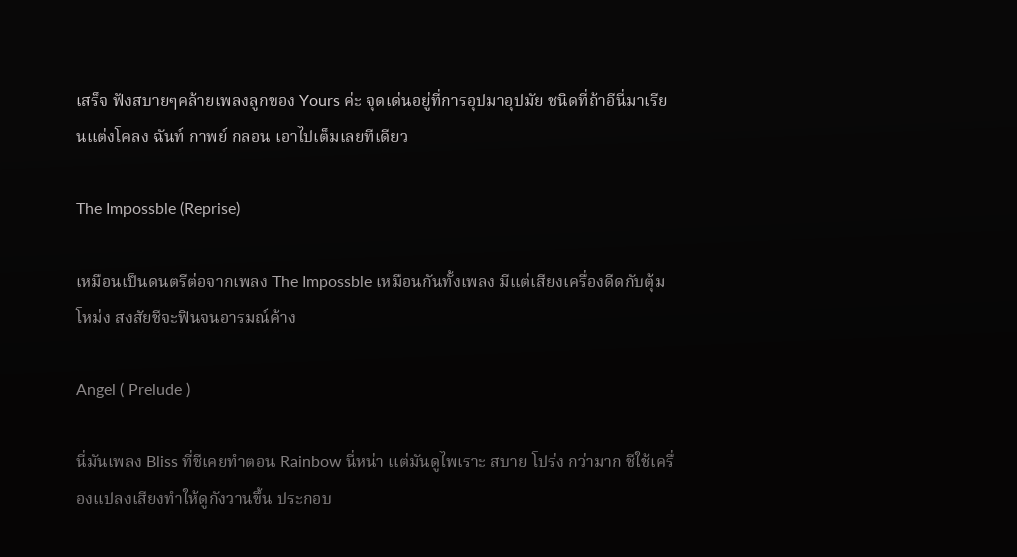เสร็จ ฟังสบายๆคล้ายเพลงลูกของ Yours ค่ะ จุดเด่นอยู่ที่การอุปมาอุปมัย ชนิดที่ถ้าอีนี่มาเรียนแต่งโคลง ฉันท์ กาพย์ กลอน เอาไปเต็มเลยทีเดียว

The Impossble (Reprise)

เหมือนเป็นดนตรีต่อจากเพลง The Impossble เหมือนกันทั้งเพลง มีแต่เสียงเครื่องดีดกับตุ้มโหม่ง สงสัยชีจะฟินจนอารมณ์ค้าง

Angel ( Prelude )

นี่มันเพลง Bliss ที่ชีเคยทำตอน Rainbow นี่หน่า แต่มันดูไพเราะ สบาย โปร่ง กว่ามาก ชีใช้เครื่องแปลงเสียงทำให้ดูกังวานขึ้น ประกอบ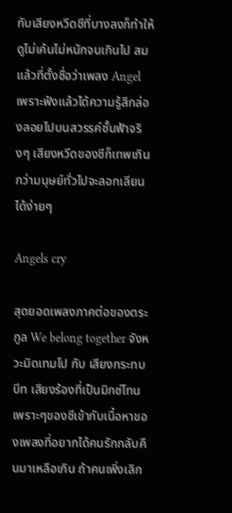กับเสียงหวีดชีที่บางลงก็ทำให้ดูไม่เค้นไม่หนักจนเกินไป สมแล้วที่ตั้งชื่อว่าเพลง Angel เพราะฟังแล้วได้ความรู้สึกล่องลอยไปบนสวรรค์ชั้นฟ้าจริงๆ เสียงหวีดของชีก็เทพเกินกว่ามนุษย์ทั่วไปจะลอกเลียนได้ง่ายๆ

Angels cry

สุดยอดเพลงภาคต่อของตระกูล We belong together จังหวะมิดเทมโป กับ เสียงกระทบบีท เสียงร้องที่เป็นมิกซ์โทนเพราะๆของชีเข้ากับเนื้อหาของเพลงที่อยากได้คนรักกลับคืนมาเหลือเกิน ถ้าคนเพิ่งเลิก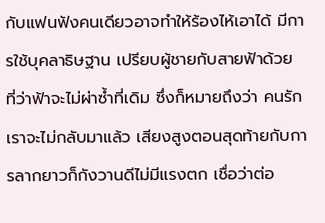กับแฟนฟังคนเดียวอาจทำให้ร้องไห้เอาได้ มีการใช้บุคลาธิษฐาน เปรียบผู้ชายกับสายฟ้าด้วย ที่ว่าฟ้าจะไม่ผ่าซ้ำที่เดิม ซึ่งก็หมายถึงว่า คนรักเราจะไม่กลับมาแล้ว เสียงสูงตอนสุดท้ายกับการลากยาวก็กังวานดีไม่มีแรงตก เชื่อว่าต่อ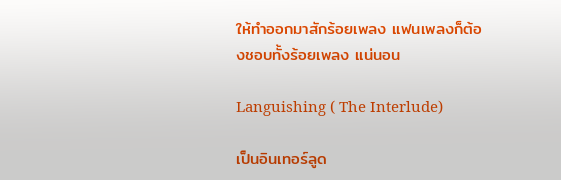ให้ทำออกมาสักร้อยเพลง แฟนเพลงก็ต้องชอบทั้งร้อยเพลง แน่นอน

Languishing ( The Interlude)

เป็นอินเทอร์ลูด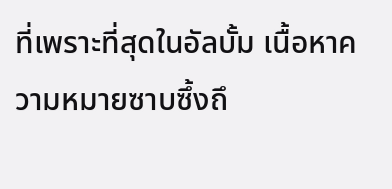ที่เพราะที่สุดในอัลบั้ม เนื้อหาความหมายซาบซึ้งถึ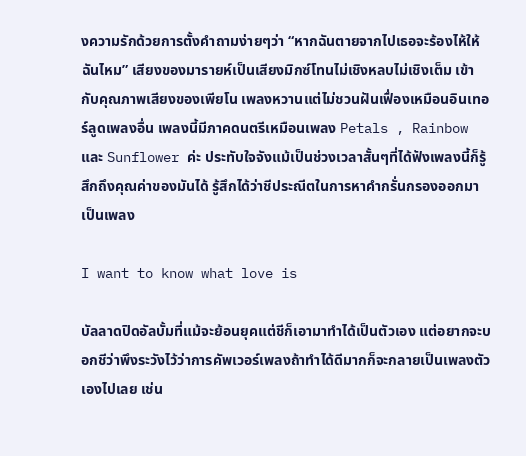งความรักด้วยการตั้งคำถามง่ายๆว่า “หากฉันตายจากไปเธอจะร้องไห้ให้ฉันไหม” เสียงของมารายห์เป็นเสียงมิกซ์โทนไม่เชิงหลบไม่เชิงเต็ม เข้ากับคุณภาพเสียงของเพียโน เพลงหวานแต่ไม่ชวนฝันเฟื่องเหมือนอินเทอร์ลูดเพลงอื่น เพลงนี้มีภาคดนตรีเหมือนเพลง Petals , Rainbow และ Sunflower ค่ะ ประทับใจจังแม้เป็นช่วงเวลาสั้นๆที่ได้ฟังเพลงนี้ก็รู้สึกถึงคุณค่าของมันได้ รู้สึกได้ว่าชีประณีตในการหาคำกรั่นกรองออกมาเป็นเพลง

I want to know what love is

บัลลาดปิดอัลบั้มที่แม้จะย้อนยุคแต่ชีก็เอามาทำได้เป็นตัวเอง แต่อยากจะบอกชีว่าพึงระวังไว้ว่าการคัพเวอร์เพลงถ้าทำได้ดีมากก็จะกลายเป็นเพลงตัวเองไปเลย เช่น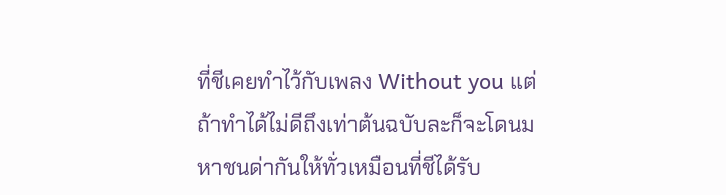ที่ชีเคยทำไว้กับเพลง Without you แต่ถ้าทำได้ไม่ดีถึงเท่าต้นฉบับละก็จะโดนมหาชนด่ากันให้ทั่วเหมือนที่ชีได้รับ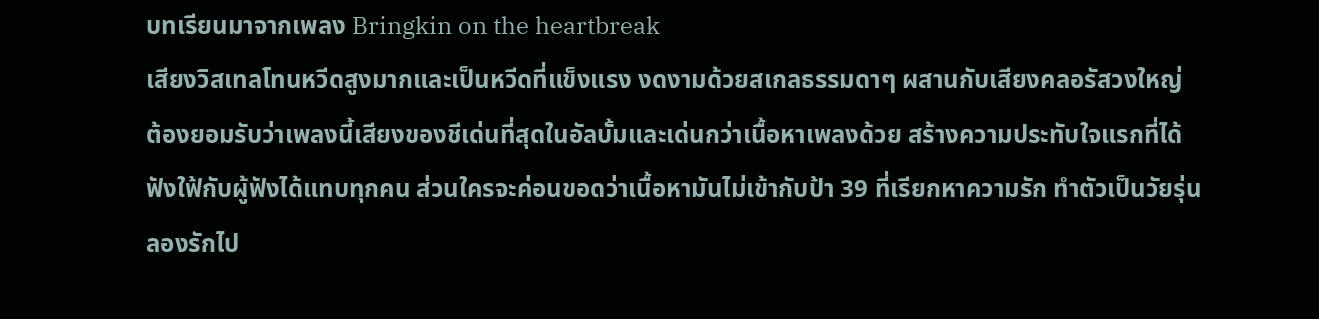บทเรียนมาจากเพลง Bringkin on the heartbreak
เสียงวิสเทลโทนหวีดสูงมากและเป็นหวีดที่แข็งแรง งดงามด้วยสเกลธรรมดาๆ ผสานกับเสียงคลอรัสวงใหญ่
ต้องยอมรับว่าเพลงนี้เสียงของชีเด่นที่สุดในอัลบั้มและเด่นกว่าเนื้อหาเพลงด้วย สร้างความประทับใจแรกที่ได้ฟังใฟ้กับผู้ฟังได้แทบทุกคน ส่วนใครจะค่อนขอดว่าเนื้อหามันไม่เข้ากับป้า 39 ที่เรียกหาความรัก ทำตัวเป็นวัยรุ่นลองรักไป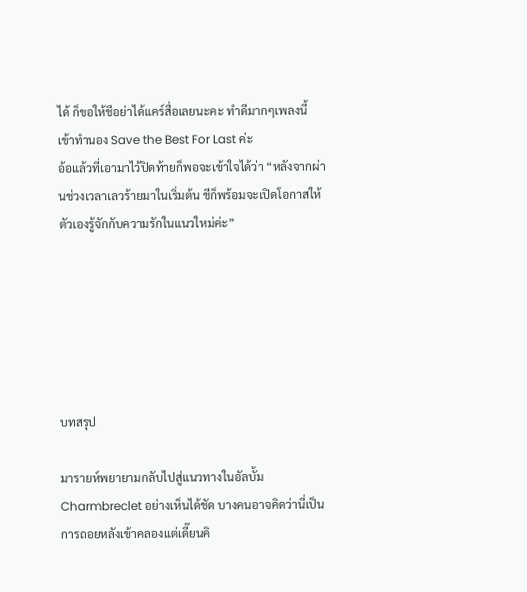ได้ ก็ขอให้ชีอย่าได้แคร์สื่อเลยนะคะ ทำดีมากๆเพลงนี้ เข้าทำนอง Save the Best For Last ค่ะ
อ้อแล้วที่เอามาไว้ปิดท้ายก็พอจะเข้าใจได้ว่า “หลังจากผ่านช่วงเวลาเลวร้ายมาในเริ่มต้น ชีก็พร้อมจะเปิดโอกาสให้ตัวเองรู้จักกับความรักในแนวใหม่ค่ะ”






บทสรุป

มารายห์พยายามกลับไปสู่แนวทางในอัลบั้ม Charmbreclet อย่างเห็นได้ชัด บางคนอาจคิดว่านี่เป็นการถอยหลังเข้าคลองแต่เดี๊ยนคิ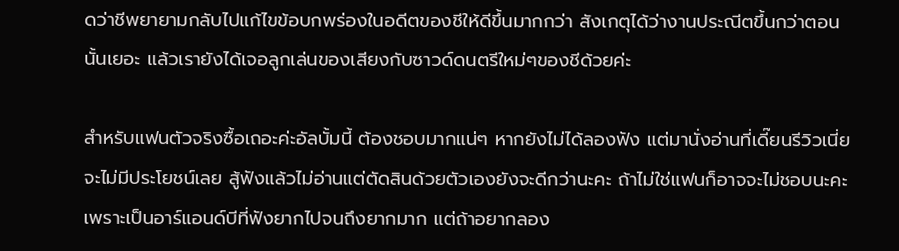ดว่าชีพยายามกลับไปแก้ไขข้อบกพร่องในอดีตของชีให้ดีขึ้นมากกว่า สังเกตุได้ว่างานประณีตขึ้นกว่าตอนนั้นเยอะ แล้วเรายังได้เจอลูกเล่นของเสียงกับซาวด์ดนตรีใหม่ๆของชีด้วยค่ะ

สำหรับแฟนตัวจริงซื้อเถอะค่ะอัลบั้มนี้ ต้องชอบมากแน่ๆ หากยังไม่ได้ลองฟัง แต่มานั่งอ่านที่เดี๊ยนรีวิวเนี่ยจะไม่มีประโยชน์เลย สู้ฟังแล้วไม่อ่านแต่ตัดสินด้วยตัวเองยังจะดีกว่านะคะ ถ้าไม่ใช่แฟนก็อาจจะไม่ชอบนะคะเพราะเป็นอาร์แอนด์บีที่ฟังยากไปจนถึงยากมาก แต่ถ้าอยากลอง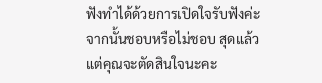ฟังทำได้ด้วยการเปิดใจรับฟังค่ะ จากนั้นชอบหรือไม่ชอบ สุดแล้วแต่คุณจะตัดสินใจนะคะ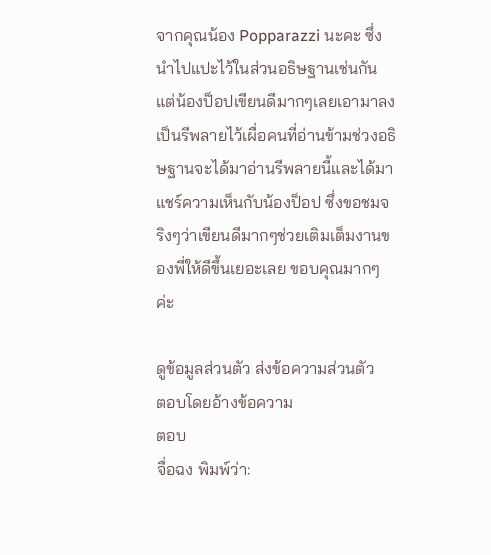จากคุณน้อง Popparazzi นะคะ ซึ่งนำไปแปะไว้ในส่วนอธิษฐานเช่นกัน แต่น้องป็อปเขียนดีมากๆเลยเอามาลงเป็นรีพลายไว้เผื่อคนที่อ่านข้ามช่วงอธิษฐานจะได้มาอ่านรีพลายนี้และได้มาแชร์ความเห็นกับน้องป็อป ซึ่งขอชมจริงๆว่าเขียนดีมากๆช่วยเติมเต็มงานของพี่ให้ดีขึ้นเยอะเลย ขอบคุณมากๆค่ะ

ดูข้อมูลส่วนตัว ส่งข้อความส่วนตัว
ตอบโดยอ้างข้อความ
ตอบ
จื่อฉง พิมพ์ว่า: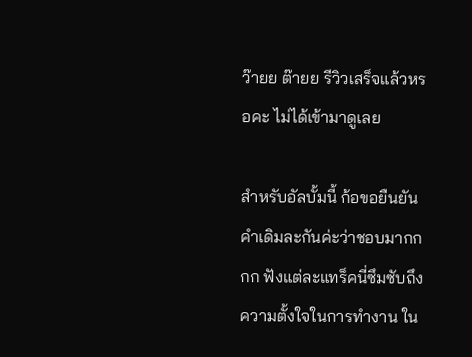ว๊ายย ต๊ายย รีวิวเสร็จแล้วหรอคะ ไม่ได้เข้ามาดูเลย

สำหรับอัลบั้มนี้ ก้อขอยืนยันคำเดิมละกันค่ะว่าชอบมากกกก ฟังแต่ละแทร็คนี่ซึมซับถึงความตั้งใจในการทำงาน ใน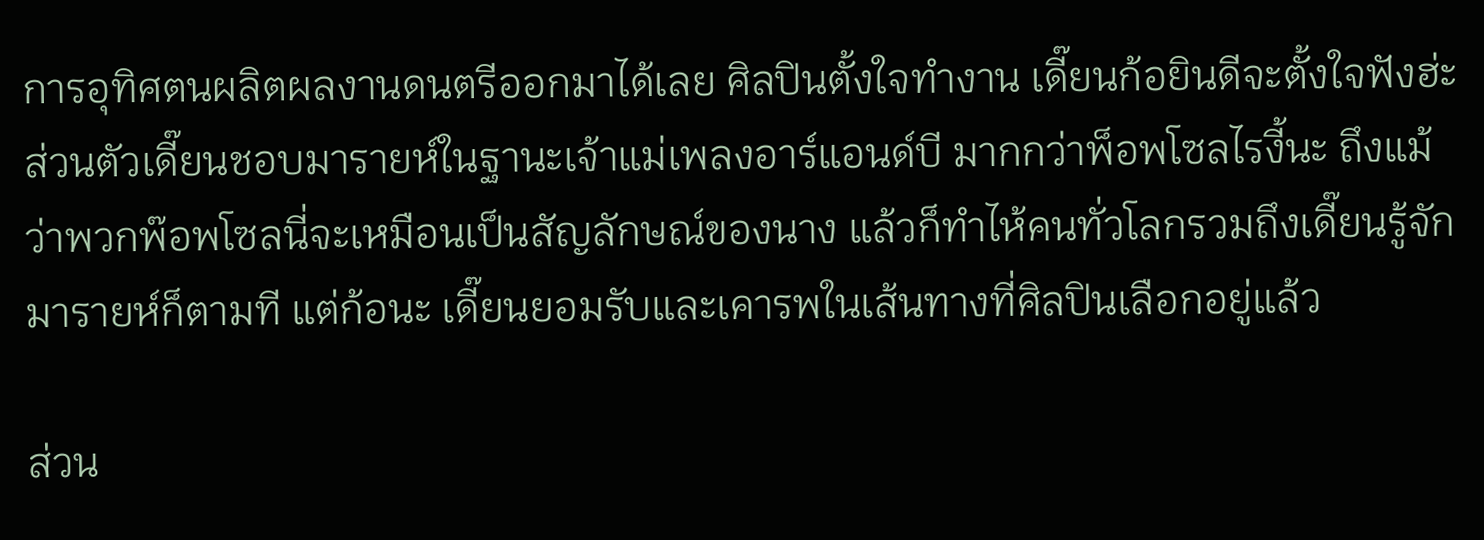การอุทิศตนผลิตผลงานดนตรีออกมาได้เลย ศิลปินตั้งใจทำงาน เดี๊ยนก้อยินดีจะตั้งใจฟังฮ่ะ ส่วนตัวเดี๊ยนชอบมารายห์ในฐานะเจ้าแม่เพลงอาร์แอนด์บี มากกว่าพ็อพโซลไรงี้นะ ถึงแม้ว่าพวกพ๊อพโซลนี่จะเหมือนเป็นสัญลักษณ์ของนาง แล้วก็ทำไห้คนทั่วโลกรวมถึงเดี๊ยนรู้จักมารายห์ก็ตามที แต่ก้อนะ เดี๊ยนยอมรับและเคารพในเส้นทางที่ศิลปินเลือกอยู่แล้ว

ส่วน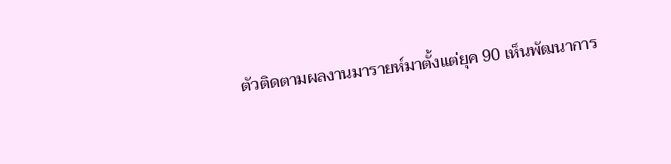ตัวติดตามผลงานมารายห์มาตั้งแต่ยุค 90 เห็นพัฒนาการ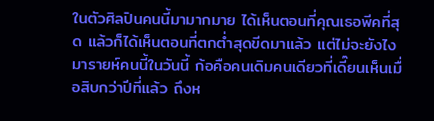ในตัวศิลปินคนนี้มามากมาย ได้เห็นตอนที่คุณเธอพีคที่สุด แล้วก็ได้เห็นตอนที่ตกต่ำสุดขีดมาแล้ว แต่ไม่จะยังไง มารายห์คนนี้ในวันนี้ ก้อคือคนเดิมคนเดียวที่เดี๊ยนเห็นเมื่อสิบกว่าปีที่แล้ว ถึงห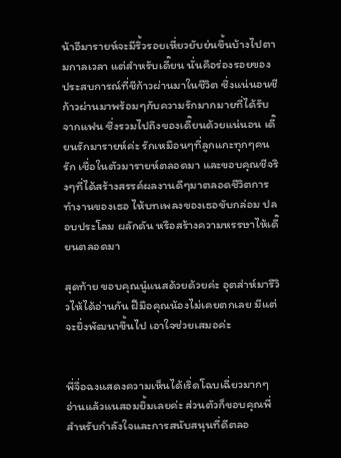น้าอีมารายห์จะมีริ้วรอยเหี่ยวยับย่นขึ้นบ้างไปตามกาลเวลา แต่สำหรับเดี๊ยน นั่นคือร่องรอยของประสบการณ์ที่ชีก้าวผ่านมาในชีวิต ซึ่งแน่นอนชีก้าวผ่านมาพร้อมๆกับความรักมากมายที่ได้รับจากแฟน ซึ่งรวมไปถึงของเดี๊ยนด้วยแน่นอน เดี๊ยนรักมารายห์ค่ะ รักเหมือนๆที่ลูกแกะทุกๆคนรัก เชื่อในตัวมารายห์ตลอดมา และขอบคุณชีจริงๆที่ได้สร้างสรรค์ผลงานดีๆมาตลอดชีวิตการทำงานของเธอ ไห้บทเพลงของเธอขับกล่อม ปลอบประโลม ผลักดัน หรือสร้างความหรรษาไห้เดี๊ยนตลอดมา

สุดท้าย ขอบคุณนู๋แนสด้วยด้วยค่ะ อุตส่าห์มารีวิวไห้ได้อ่านกัน ฝีมือคุณน้องไม่เคยตกเลย มีแต่จะยิ่งพัฒนาขึ้นไป เอาใจช่วยเสมอค่ะ


พี่จื่อฉงแสดงความเห็นได้เริ่ดโฉบเฉี่ยวมากๆ อ่านแล้วแนสอมยิ้มเลยค่ะ ส่วนตัวก็ขอบคุณพี่สำหรับกำลังใจและการสนับสนุนที่ดีตลอ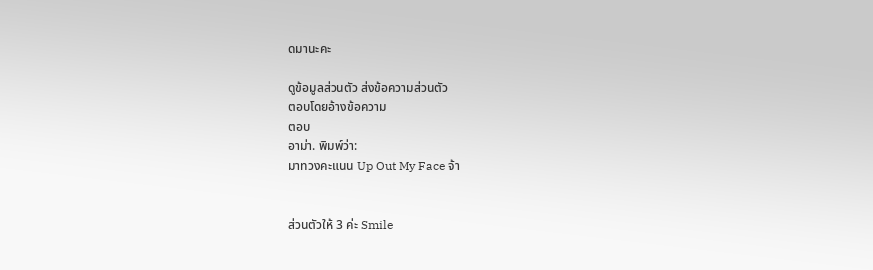ดมานะคะ

ดูข้อมูลส่วนตัว ส่งข้อความส่วนตัว
ตอบโดยอ้างข้อความ
ตอบ
อาม่า. พิมพ์ว่า:
มาทวงคะแนน Up Out My Face จ้า


ส่วนตัวให้ 3 ค่ะ Smile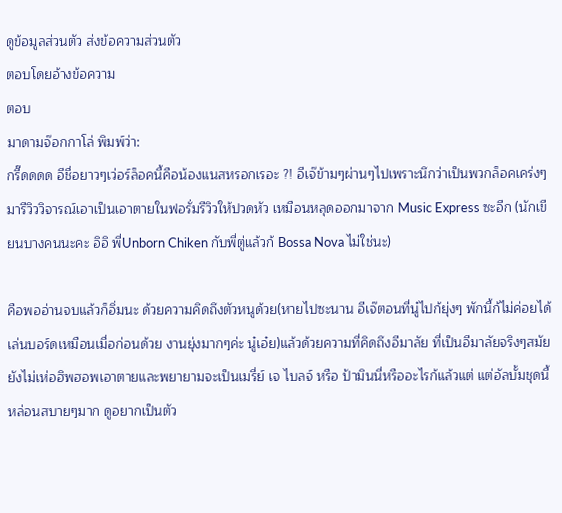ดูข้อมูลส่วนตัว ส่งข้อความส่วนตัว
ตอบโดยอ้างข้อความ
ตอบ
มาดามจ๊อกกาโล่ พิมพ์ว่า:
กรี๊ดดดด อีชื่อยาวๆเว่อร์ล็อคนี้คือน้องแนสหรอกเรอะ ?! อีเจ๊ข้ามๆผ่านๆไปเพราะนึกว่าเป็นพวกล็อคเคร่งๆมารีวิววิจารณ์เอาเป็นเอาตายในฟอรั่มรีวิวให้ปวดหัว เหมือนหลุดออกมาจาก Music Express ซะอีก (นักเขียนบางคนนะคะ อิอิ พี่Unborn Chiken กับพี่ตู่แล้วก้ Bossa Nova ไม่ใช่นะ)

คือพออ่านจบแล้วก็อิ่มนะ ด้วยความคิดถึงตัวหนูด้วย(หายไปซะนาน อีเจ๊ตอนที่นู๋ไปก้ยุ่งๆ พักนี้ก้ไม่ค่อยได้เล่นบอร์ดเหมือนเมื่อก่อนด้วย งานยุ่งมากๆค่ะ นู๋เอ๋ย)แล้วด้วยความที่คิดถึงอีมาลัย ที่เป็นอีมาลัยจริงๆสมัยยังไม่เห่อฮิพฮอพเอาตายและพยายามจะเป็นเมรี่ย์ เจ ไบลจ์ หรือ ป้ามินนี่หรืออะไรก้แล้วแต่ แต่อัลบั้มชุดนี้หล่อนสบายๆมาก ดูอยากเป็นตัว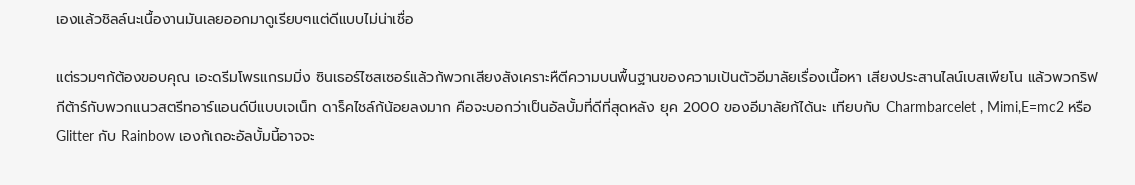เองแล้วชิลล์นะเนื้องานมันเลยออกมาดูเรียบๆแต่ดีแบบไม่น่าเชื่อ

แต่รวมๆก้ต้องขอบคุณ เอะดรีมโพรแกรมมิ่ง ซินเธอร์ไซสเซอร์แล้วก้พวกเสียงสังเคราะหืตีความบนพื้นฐานของความเป้นตัวอีมาลัยเรื่องเนื้อหา เสียงประสานไลน์เบสเพียโน แล้วพวกริฟกีต้าร์กับพวกแนวสตรีทอาร์แอนด์บีแบบเจเน็ท ดาร็คไชล์ก้น้อยลงมาก คือจะบอกว่าเป็นอัลบั้มที่ดีที่สุดหลัง ยุค 2000 ของอีมาลัยก้ได้นะ เทียบกับ Charmbarcelet , Mimi,E=mc2 หรือ Glitter กับ Rainbow เองก้เถอะอัลบั้มนี้อาจจะ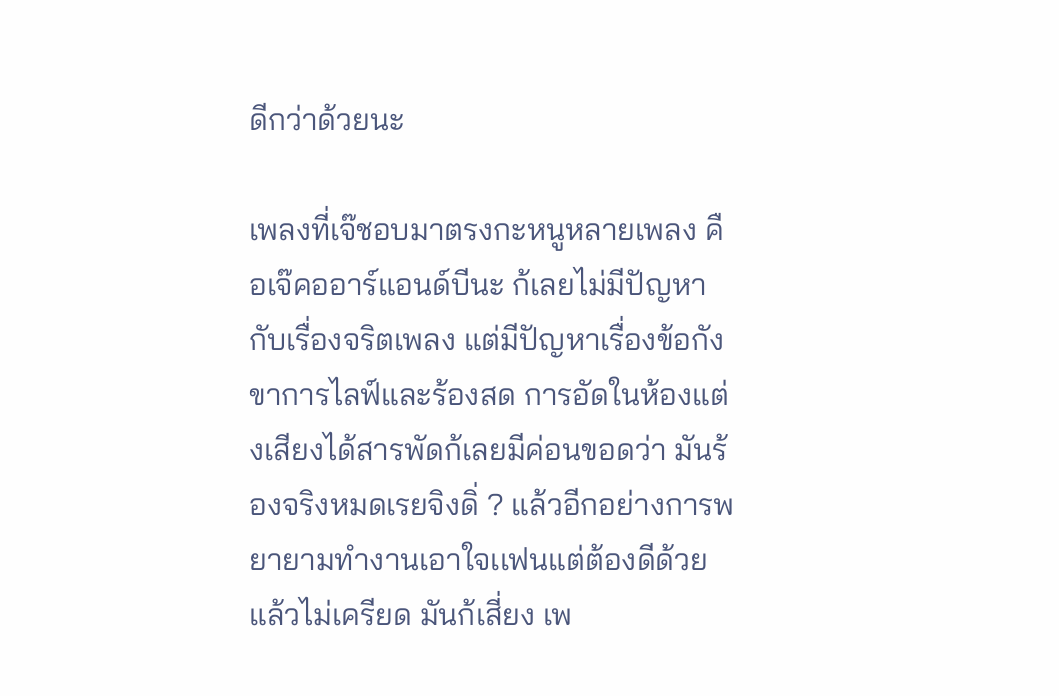ดีกว่าด้วยนะ

เพลงที่เจ๊ชอบมาตรงกะหนูหลายเพลง คือเจ๊คออาร์แอนด์บีนะ ก้เลยไม่มีปัญหากับเรื่องจริตเพลง แต่มีปัญหาเรื่องข้อกังขาการไลฟ์และร้องสด การอัดในห้องแต่งเสียงได้สารพัดก้เลยมีค่อนขอดว่า มันร้องจริงหมดเรยจิงดิ่ ? แล้วอีกอย่างการพยายามทำงานเอาใจเเฟนแต่ต้องดีด้วยแล้วไม่เครียด มันก้เสี่ยง เพ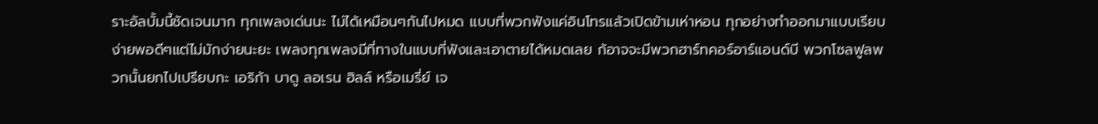ราะอัลบั้มนี้ชัดเจนมาก ทุกเพลงเด่นนะ ไม่ได้เหมือนๆกันไปหมด แบบที่พวกฟังแค่อินโทรแล้วเปิดข้ามเห่าหอน ทุกอย่างทำออกมาแบบเรียบง่ายพอดีๆแต่ไม่มักง่ายนะยะ เพลงทุกเพลงมีที่ทางในแบบที่ฟังและเอาตายได้หมดเลย ก้อาจจะมีพวกฮาร์ทคอร์อาร์แอนด์บี พวกโซลฟูลพวกนั้นยกไปเปรียบกะ เอริก้า บาดู ลอเรน ฮิลล์ หรือเมรี่ย์ เจ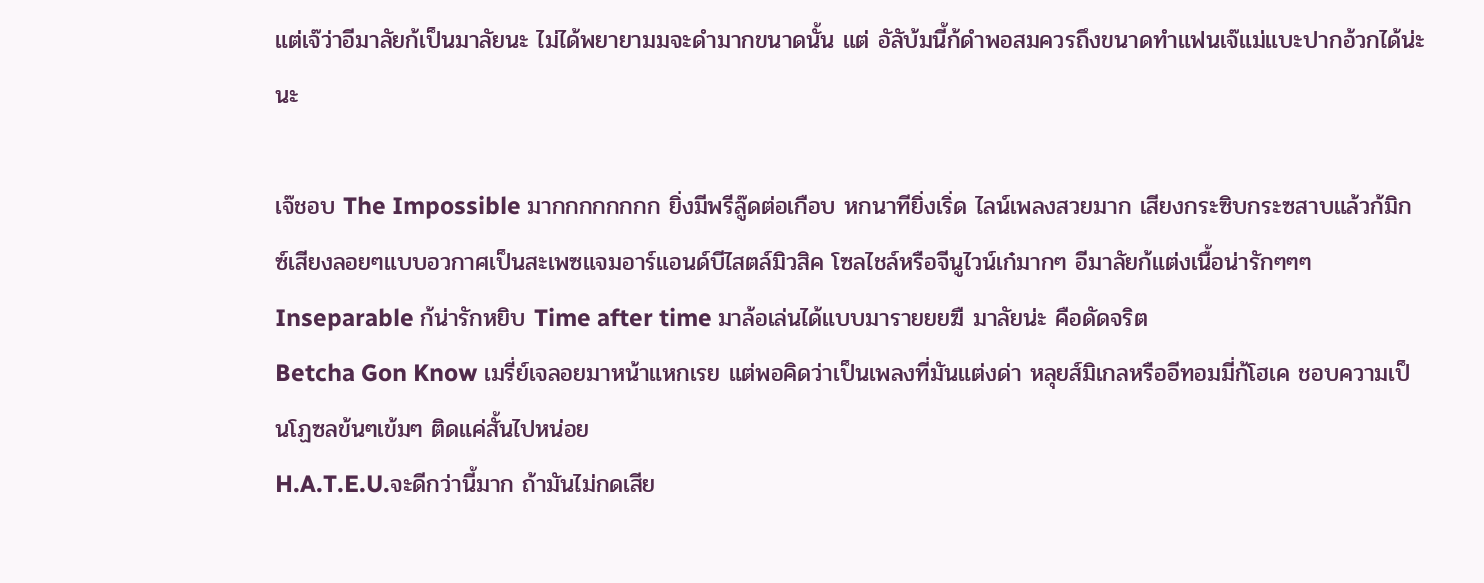แต่เจ๊ว่าอีมาลัยก้เป็นมาลัยนะ ไม่ได้พยายามมจะดำมากขนาดนั้น แต่ อัลับ้มนี้ก้ดำพอสมควรถึงขนาดทำแฟนเจ๊แม่แบะปากอ้วกได้น่ะนะ

เจ๊ชอบ The Impossible มากกกกกกกก ยิ่งมีพรีลู๊ดต่อเกือบ หกนาทียิ่งเริ่ด ไลน์เพลงสวยมาก เสียงกระซิบกระซสาบแล้วก้มิกซ์เสียงลอยๆแบบอวกาศเป็นสะเพซแจมอาร์แอนด์บีไสตล์มิวสิค โซลไชล์หรือจีนูไวน์เก๋มากๆ อีมาลัยก้แต่งเนื้อน่ารักๆๆๆ
Inseparable ก้น่ารักหยิบ Time after time มาล้อเล่นได้แบบมารายยยฆื มาลัยน่ะ คือดัดจริต
Betcha Gon Know เมรี่ย์เจลอยมาหน้าแหกเรย แต่พอคิดว่าเป็นเพลงที่มันแต่งด่า หลุยส์มิเกลหรืออีทอมมี่ก้โฮเค ชอบความเป็นโฏซลข้นๆเข้มๆ ติดแค่สั้นไปหน่อย
H.A.T.E.U.จะดีกว่านี้มาก ถ้ามันไม่กดเสีย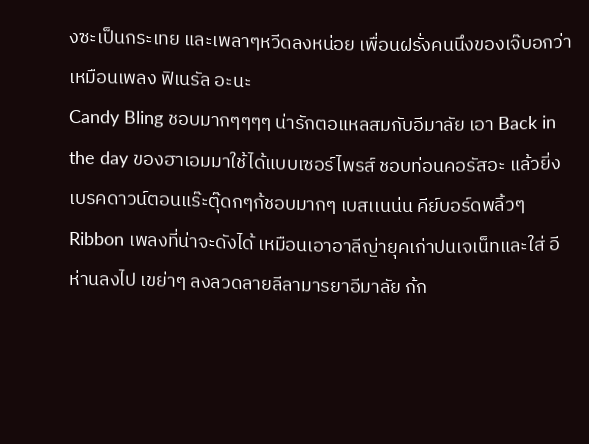งซะเป็นกระเทย และเพลาๆหวีดลงหน่อย เพื่อนฝรั่งคนนึงของเจ๊บอกว่าเหมือนเพลง ฟิเนรัล อะนะ
Candy Bling ชอบมากๆๆๆๆ น่ารักตอแหลสมกับอีมาลัย เอา Back in the day ของฮาเอมมาใช้ได้แบบเซอร์ไพรส์ ชอบท่อนคอรัสอะ แล้วยิ่งเบรคดาวน์ตอนแร๊ะตุ๊ดกๆก้ชอบมากๆ เบสเเนน่น คีย์บอร์ดพลิ้วๆ
Ribbon เพลงที่น่าจะดังได้ เหมือนเอาอาลีญ่ายุคเก่าปนเจเน็ทและใส่ อีห่านลงไป เขย่าๆ ลงลวดลายลีลามารยาอีมาลัย ก้ก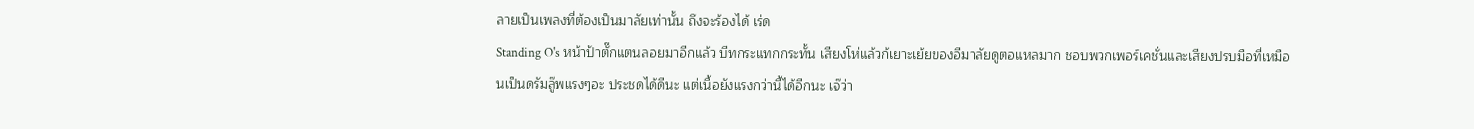ลายเป็นเพลงที่ต้องเป็นมาลัยเท่านั้น ถึงจะร้องได้ เร่ด
Standing O's หน้าป้าตั๊กแตนลอยมาอีกแล้ว บีทกระแทกกระทั้น เสียงโห่แล้วก้เยาะเย้ยของอีมาลัยดูตอแหลมาก ชอบพวกเพอร์เคชั่นและเสียงปรบมือที่เหมือนเป็นดรัมลู๊พแรงๆอะ ประชดได้ดีนะ แต่เนื้อยังแรงกว่านี้ได้อีกนะ เจ๊ว่า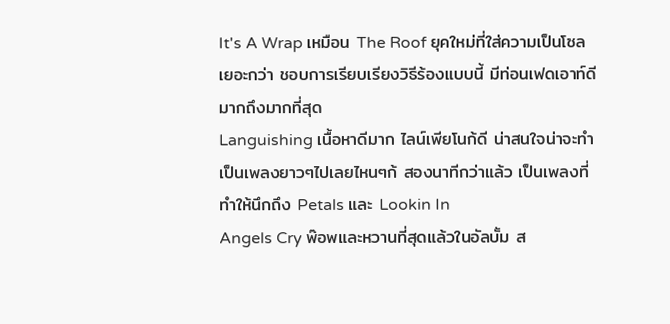It's A Wrap เหมือน The Roof ยุคใหม่ที่ใส่ความเป็นโซลเยอะกว่า ชอบการเรียบเรียงวิธีร้องแบบนี้ มีท่อนเฟดเอาท์ดีมากถึงมากที่สุด
Languishing เนื้อหาดีมาก ไลน์เพียโนก้ดี น่าสนใจน่าจะทำเป็นเพลงยาวๆไปเลยไหนๆก้ สองนาทีกว่าแล้ว เป็นเพลงที่ทำให้นึกถึง Petals และ Lookin In
Angels Cry พ๊อพและหวานที่สุดแล้วในอัลบั้ม ส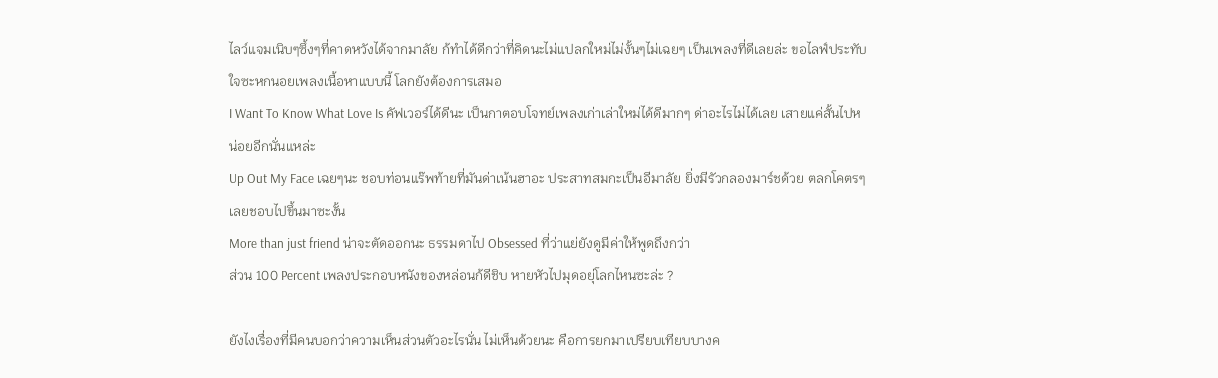ไลว์แจมเนิบๆซึ้งๆที่คาดหวังได้จากมาลัย ก้ทำได้ดีกว่าที่คิดนะไม่แปลกใหม่ไม่งั้นๆไม่เฉยๆ เป็นเพลงที่ดีเลยล่ะ ขอไลฟ์ประทับใจซะหกนอยเพลงเนื้อหาแบบนี้ โลกยังต้องการเสมอ
I Want To Know What Love Is คัฟเวอร์ได้ดีนะ เป็นกาตอบโจทย์เพลงเก่าเล่าใหม่ได้ดีมากๆ ด่าอะไรไม่ได้เลย เสายแค่สั้นไปหน่อยอีกนั่นแหล่ะ
Up Out My Face เฉยๆนะ ชอบท่อนแร๊พท้ายที่มันด่าเน้นฮาอะ ประสาทสมกะเป็นอีมาลัย ยิ่งมีรัวกลองมาร์ชด้วย ตลกโคตรๆ เลยชอบไปขึ้นมาซะงั้น
More than just friend น่าจะตัดออกนะ ธรรมดาไป Obsessed ที่ว่าแย่ยังดูมีค่าให้พูดถึงกว่า
ส่วน 100 Percent เพลงประกอบหนังของหล่อนก้ดีชิบ หายหัวไปมุดอยุ่โลกไหนซะล่ะ ?

ยังไงเรื่องที่มีคนบอกว่าความเห็นส่วนตัวอะไรนั่น ไม่เห็นด้วยนะ คือการยกมาเปรียบเทียบบางค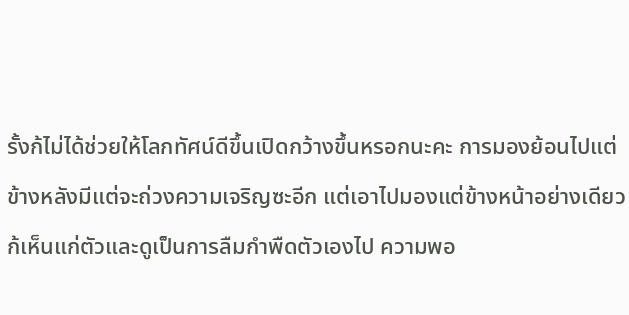รั้งก้ไม่ได้ช่วยให้โลกทัศน์ดีขึ้นเปิดกว้างขึ้นหรอกนะคะ การมองย้อนไปแต่ข้างหลังมีแต่จะถ่วงความเจริญซะอีก แต่เอาไปมองแต่ข้างหน้าอย่างเดียวก้เห็นแก่ตัวและดูเป็นการลืมกำพืดตัวเองไป ความพอ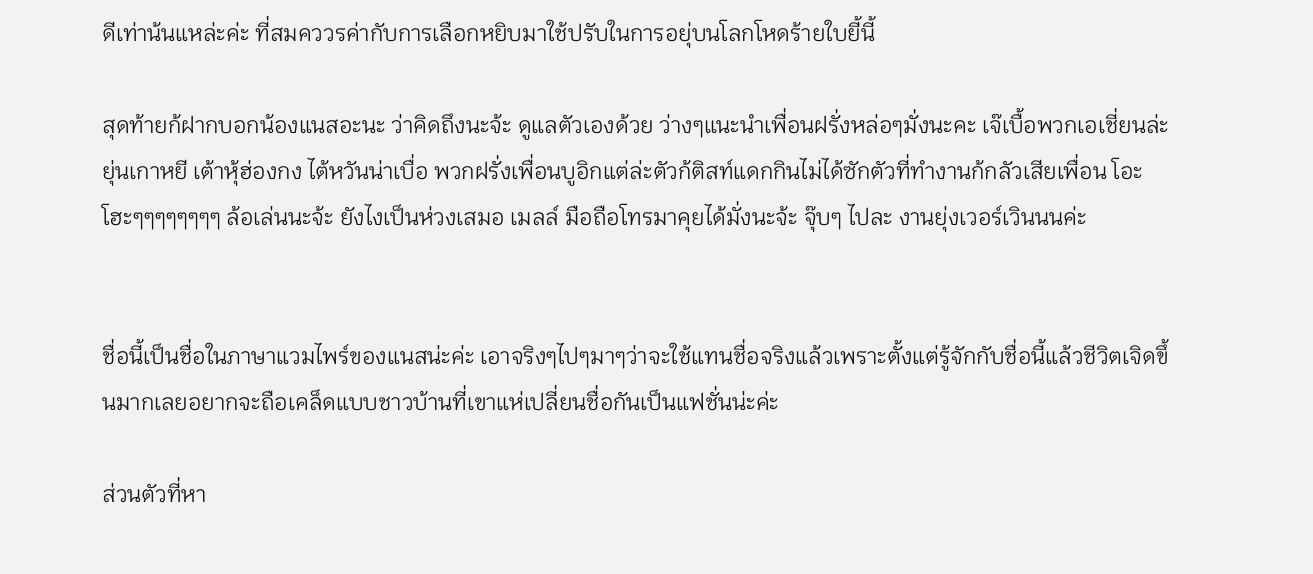ดีเท่าน้นแหล่ะค่ะ ที่สมคววรค่ากับการเลือกหยิบมาใช้ปรับในการอยุ่บนโลกโหดร้ายใบยี้นี้

สุดท้ายก้ฝากบอกน้องแนสอะนะ ว่าคิดถึงนะจ้ะ ดูแลตัวเองด้วย ว่างๆแนะนำเพื่อนฝรั่งหล่อๆมั่งนะคะ เจ๊เบื้อพวกเอเชี่ยนล่ะ ยุ่นเกาหยี เต้าหุ้ฮ่องกง ไต้หวันน่าเบื่อ พวกฝรั่งเพื่อนบูอิกแต่ล่ะตัวก้ติสท์แดกกินไม่ได้ซักตัวที่ทำงานก้กลัวเสียเพื่อน โอะ โฮะๆๆๆๆๆๆๆๆ ล้อเล่นนะจ้ะ ยังไงเป็นห่วงเสมอ เมลล์ มือถือโทรมาคุยได้มั่งนะจ้ะ จุ๊บๆ ไปละ งานยุ่งเวอร์เวินนนค่ะ


ชื่อนี้เป็นชื่อในภาษาแวมไพร์ของแนสน่ะค่ะ เอาจริงๆไปๆมาๆว่าจะใช้แทนชื่อจริงแล้วเพราะตั้งแต่รู้จักกับชื่อนี้แล้วชีวิตเจิดขึ้นมากเลยอยากจะถือเคล็ดแบบชาวบ้านที่เขาแห่เปลี่ยนชื่อกันเป็นแฟชั่นน่ะค่ะ

ส่วนตัวที่หา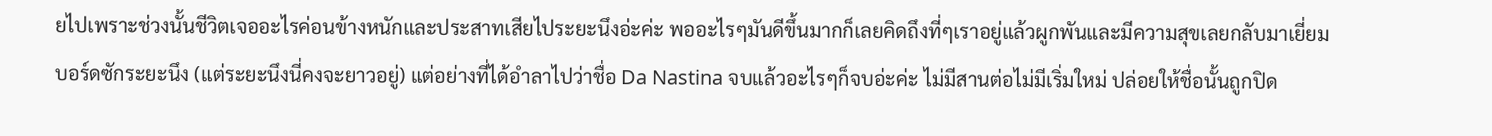ยไปเพราะช่วงนั้นชีวิตเจออะไรค่อนข้างหนักและประสาทเสียไประยะนึงอ่ะค่ะ พออะไรๆมันดีขึ้นมากก็เลยคิดถึงที่ๆเราอยู่แล้วผูกพันและมีความสุขเลยกลับมาเยี่ยมบอร์ดซักระยะนึง (แต่ระยะนึงนี่คงจะยาวอยู่) แต่อย่างที่ได้อำลาไปว่าชื่อ Da Nastina จบแล้วอะไรๆก็จบอ่ะค่ะ ไม่มีสานต่อไม่มีเริ่มใหม่ ปล่อยให้ชื่อนั้นถูกปิด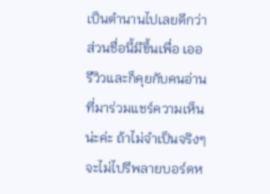เป็นตำนานไปเลยดีกว่า ส่วนชื่อนี้มีขึ้นเพื่อ เออรีวิวและก็คุยกับคนอ่านที่มาร่วมแชร์ความเห็นน่ะค่ะ ถ้าไม่จำเป็นจริงๆจะไม่ไปรีพลายบอร์ดห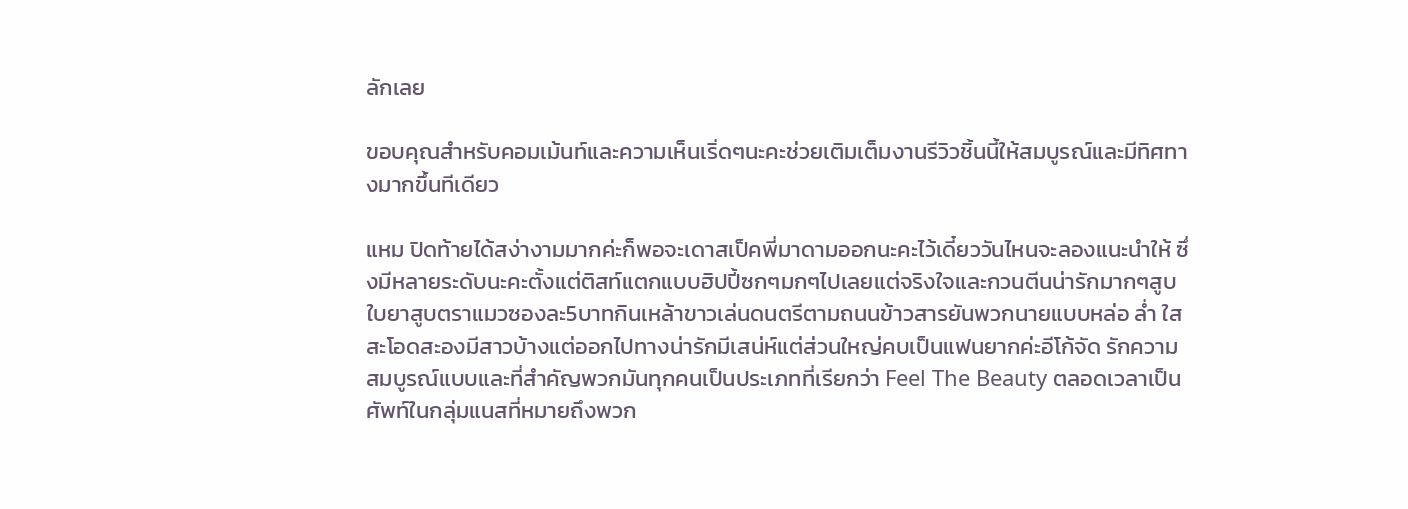ลักเลย

ขอบคุณสำหรับคอมเม้นท์และความเห็นเริ่ดๆนะคะช่วยเติมเต็มงานรีวิวชิ้นนี้ให้สมบูรณ์และมีทิศทางมากขึ้นทีเดียว

แหม ปิดท้ายได้สง่างามมากค่ะก็พอจะเดาสเป็คพี่มาดามออกนะคะไว้เดี๋ยววันไหนจะลองแนะนำให้ ซึ่งมีหลายระดับนะคะตั้งแต่ติสท์แตกแบบฮิปปี้ซกๆมกๆไปเลยแต่จริงใจและกวนตีนน่ารักมากๆสูบใบยาสูบตราแมวซองละ5บาทกินเหล้าขาวเล่นดนตรีตามถนนข้าวสารยันพวกนายแบบหล่อ ล่ำ ใส สะโอดสะองมีสาวบ้างแต่ออกไปทางน่ารักมีเสน่ห์แต่ส่วนใหญ่คบเป็นแฟนยากค่ะอีโก้จัด รักความสมบูรณ์แบบและที่สำคัญพวกมันทุกคนเป็นประเภทที่เรียกว่า Feel The Beauty ตลอดเวลาเป็นศัพท์ในกลุ่มแนสที่หมายถึงพวก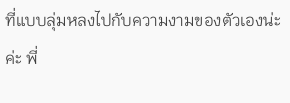ที่แบบลุ่มหลงไปกับความงามของตัวเองน่ะค่ะ พี่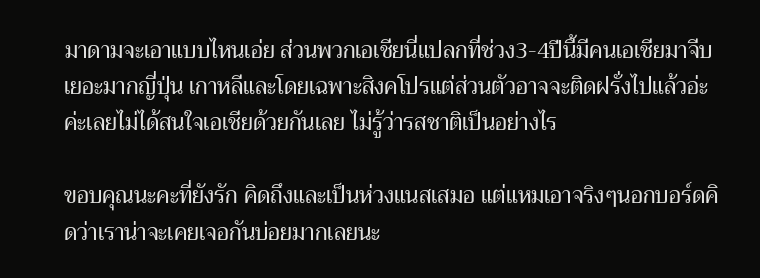มาดามจะเอาแบบไหนเอ่ย ส่วนพวกเอเชียนี่แปลกที่ช่วง3-4ปีนี้มีคนเอเชียมาจีบเยอะมากญี่ปุ่น เกาหลีและโดยเฉพาะสิงคโปรแต่ส่วนตัวอาจจะติดฝรั่งไปแล้วอ่ะค่ะเลยไม่ได้สนใจเอเชียด้วยกันเลย ไม่รู้ว่ารสชาติเป็นอย่างไร

ขอบคุณนะคะที่ยังรัก คิดถึงและเป็นห่วงแนสเสมอ แต่แหมเอาจริงๆนอกบอร์ดคิดว่าเราน่าจะเคยเจอกันบ่อยมากเลยนะ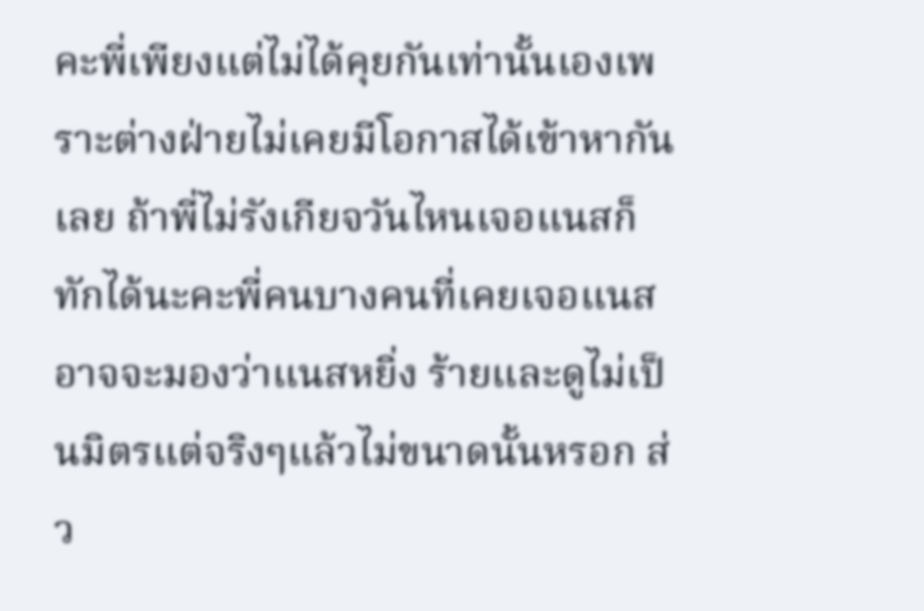คะพี่เพียงแต่ไม่ได้คุยกันเท่านั้นเองเพราะต่างฝ่ายไม่เคยมีโอกาสได้เข้าหากันเลย ถ้าพี่ไม่รังเกียจวันไหนเจอแนสก็ทักได้นะคะพี่คนบางคนที่เคยเจอแนสอาจจะมองว่าแนสหยิ่ง ร้ายและดูไม่เป็นมิตรแต่จริงๆแล้วไม่ขนาดนั้นหรอก ส่ว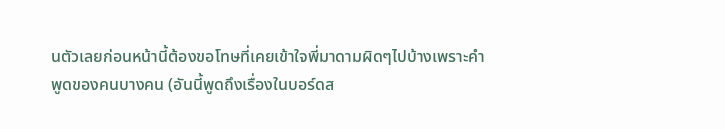นตัวเลยก่อนหน้านี้ต้องขอโทษที่เคยเข้าใจพี่มาดามผิดๆไปบ้างเพราะคำพูดของคนบางคน (อันนี้พูดถึงเรื่องในบอร์ดส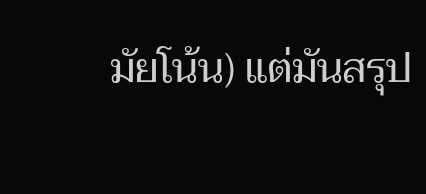มัยโน้น) แต่มันสรุป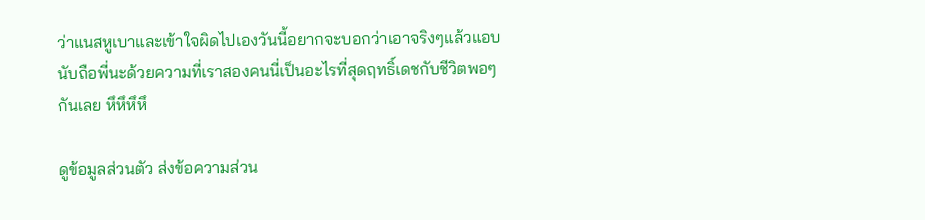ว่าแนสหูเบาและเข้าใจผิดไปเองวันนี้อยากจะบอกว่าเอาจริงๆแล้วแอบนับถือพี่นะด้วยความที่เราสองคนนี่เป็นอะไรที่สุดฤทธิ์เดชกับชีวิตพอๆกันเลย หึหึหึหึ

ดูข้อมูลส่วนตัว ส่งข้อความส่วน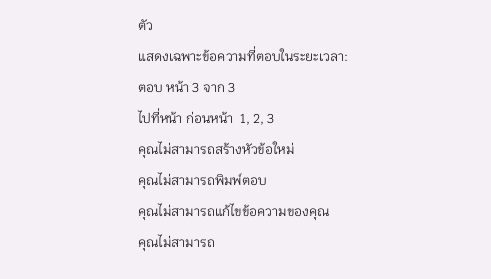ตัว
แสดงเฉพาะข้อความที่ตอบในระยะเวลา:
ตอบ หน้า 3 จาก 3
ไปที่หน้า ก่อนหน้า  1, 2, 3
คุณไม่สามารถสร้างหัวข้อใหม่
คุณไม่สามารถพิมพ์ตอบ
คุณไม่สามารถแก้ไขข้อความของคุณ
คุณไม่สามารถ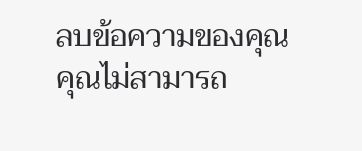ลบข้อความของคุณ
คุณไม่สามารถ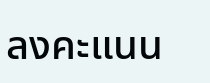ลงคะแนน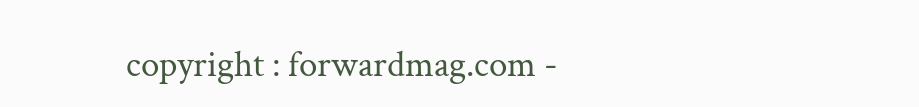copyright : forwardmag.com -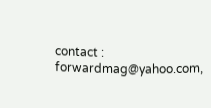contact : forwardmag@yahoo.com,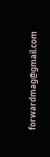forwardmag@gmail.com